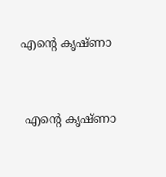എന്റെ കൃഷ്ണാ


 എന്റെ കൃഷ്ണാ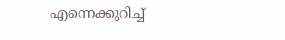എന്നെക്കുറിച്ച്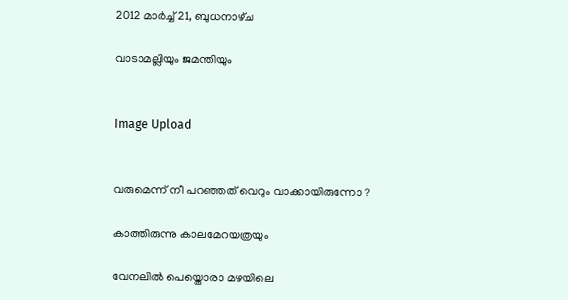2012 മാർച്ച് 21, ബുധനാഴ്‌ച

വാടാമല്ലിയും ജമന്തിയും


Image Upload


വരുമെന്ന് നീ പറഞ്ഞത് വെറും വാക്കായിരുന്നോ ?

കാത്തിരുന്നു കാലമേറയത്രയും

വേനലില്‍ പെയ്തൊരാ മഴയിലെ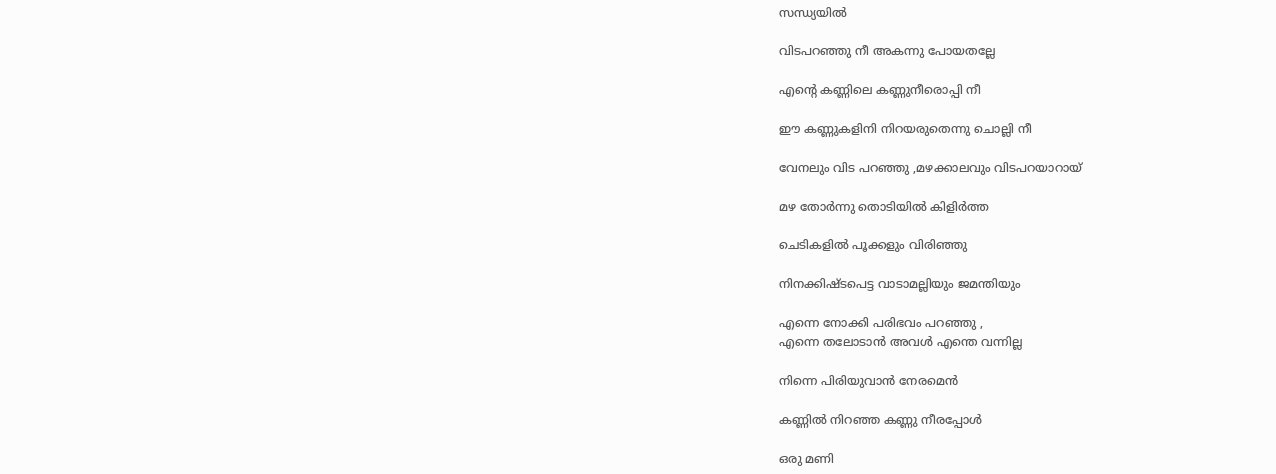സന്ധ്യയില്‍

വിടപറഞ്ഞു നീ അകന്നു പോയതല്ലേ

എന്റെ കണ്ണിലെ കണ്ണുനീരൊപ്പി നീ

ഈ കണ്ണുകളിനി നിറയരുതെന്നു ചൊല്ലി നീ

വേനലും വിട പറഞ്ഞു ,മഴക്കാലവും വിടപറയാറായ്

മഴ തോര്‍ന്നു തൊടിയില്‍ കിളിര്‍ത്ത

ചെടികളില്‍ പൂക്കളും വിരിഞ്ഞു

നിനക്കിഷ്ടപെട്ട വാടാമല്ലിയും ജമന്തിയും

എന്നെ നോക്കി പരിഭവം പറഞ്ഞു ,
എന്നെ തലോടാന്‍ അവള്‍ എന്തെ വന്നില്ല

നിന്നെ പിരിയുവാന്‍ നേരമെന്‍

കണ്ണില്‍ നിറഞ്ഞ കണ്ണു നീരപ്പോള്‍

ഒരു മണി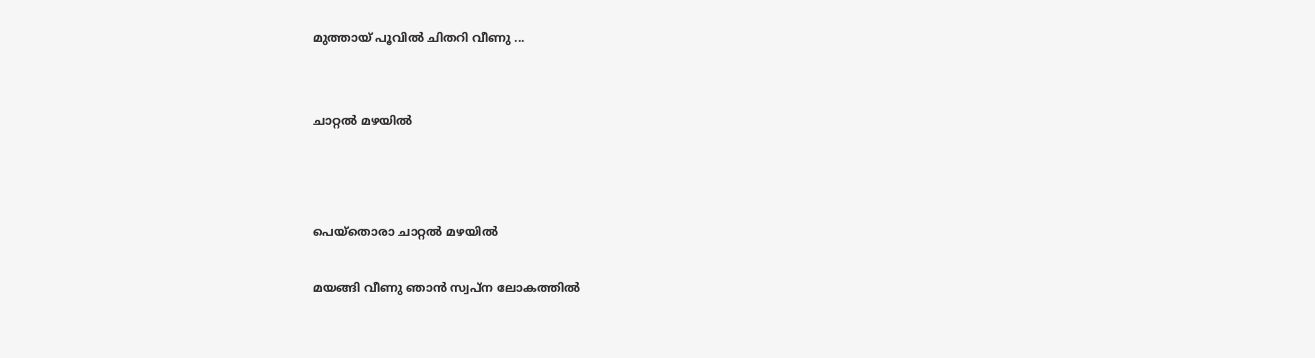മുത്തായ്‌ പൂവില്‍ ചിതറി വീണു ...


ചാറ്റല്‍ മഴയില്‍



പെയ്തൊരാ ചാറ്റല്‍ മഴയില്‍

മയങ്ങി വീണു ഞാന്‍ സ്വപ്ന ലോകത്തില്‍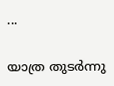...

യാത്ര തുടര്‍ന്നു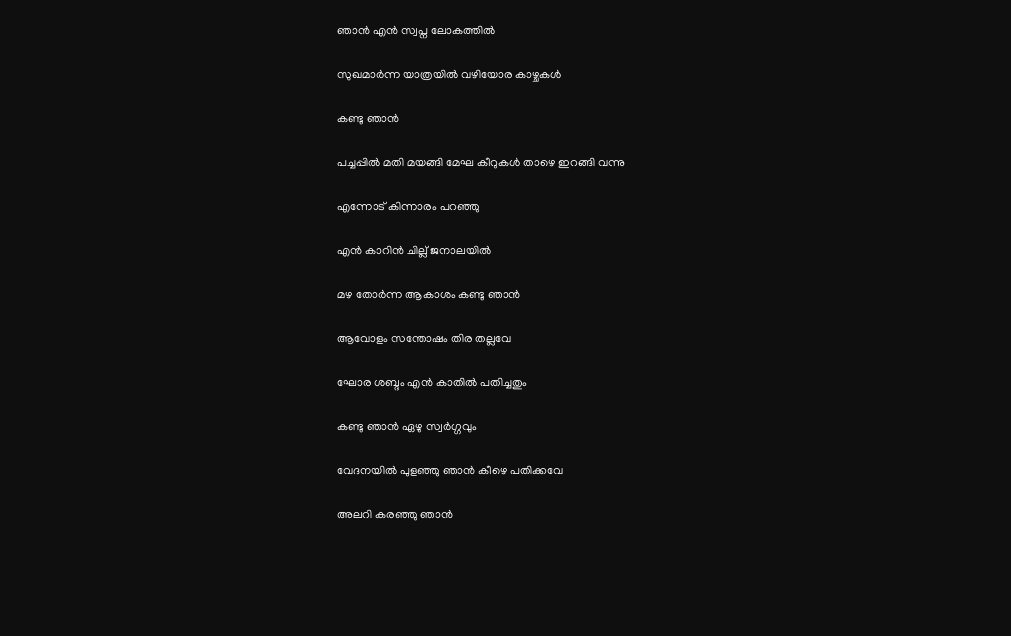ഞാന്‍ എന്‍ സ്വപ്ന ലോകത്തില്‍

സുഖമാര്‍ന്ന യാത്രയില്‍ വഴിയോര കാഴ്ചകള്‍

കണ്ടു ഞാന്‍

പച്ചപ്പില്‍ മതി മയങ്ങി മേഘ കീറുകള്‍ താഴെ ഇറങ്ങി വന്നു

എന്നോട് കിന്നാരം പറഞ്ഞു

എന്‍ കാറിന്‍ ചില്ല് ജനാലയില്‍

മഴ തോര്‍ന്ന ആകാശം കണ്ടു ഞാന്‍

ആവോളം സന്തോഷം തിര തല്ലവേ

ഘോര ശബ്ദം എന്‍ കാതില്‍ പതിച്ചതും

കണ്ടു ഞാന്‍ ഏഴു സ്വര്‍ഗ്ഗവും

വേദനയില്‍ പുളഞ്ഞു ഞാന്‍ കീഴെ പതിക്കവേ

അലറി കരഞ്ഞു ഞാന്‍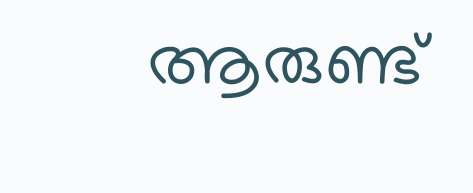ആരുണ്ട്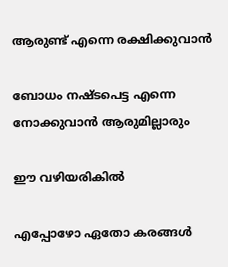ആരുണ്ട് എന്നെ രക്ഷിക്കുവാന്‍

ബോധം നഷ്ടപെട്ട എന്നെ നോക്കുവാന്‍ ആരുമില്ലാരും

ഈ വഴിയരികില്‍

എപ്പോഴോ ഏതോ കരങ്ങള്‍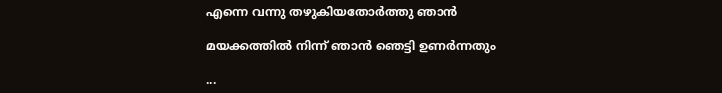എന്നെ വന്നു തഴുകിയതോര്‍ത്തു ഞാന്‍

മയക്കത്തില്‍ നിന്ന് ഞാന്‍ ഞെട്ടി ഉണര്‍ന്നതും

...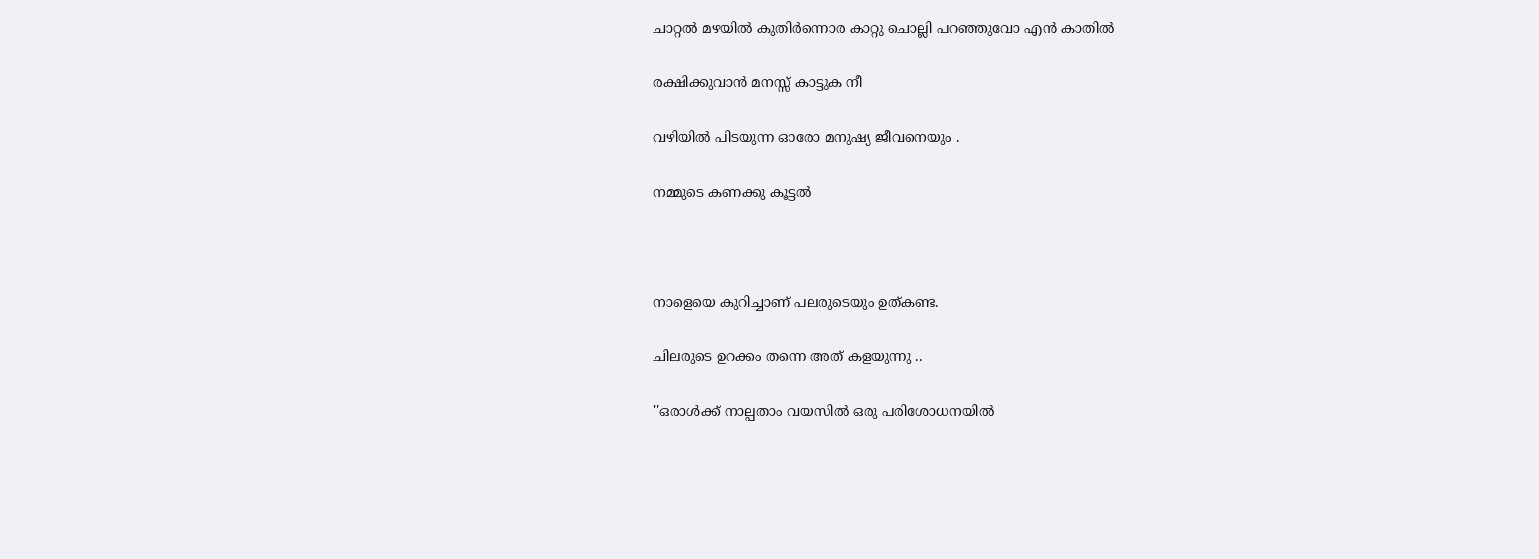ചാറ്റല്‍ മഴയില്‍ കുതിര്‍ന്നൊര കാറ്റു ചൊല്ലി പറഞ്ഞുവോ എന്‍ കാതില്‍

രക്ഷിക്കുവാന്‍ മനസ്സ് കാട്ടുക നീ

വഴിയില്‍ പിടയുന്ന ഓരോ മനുഷ്യ ജീവനെയും .

നമ്മുടെ കണക്കു കൂട്ടല്‍



നാളെയെ കുറിച്ചാണ് പലരുടെയും ഉത്കണ്ട.

ചിലരുടെ ഉറക്കം തന്നെ അത് കളയുന്നു ..

''ഒരാള്‍ക്ക് നാല്പതാം വയസില്‍ ഒരു പരിശോധനയില്‍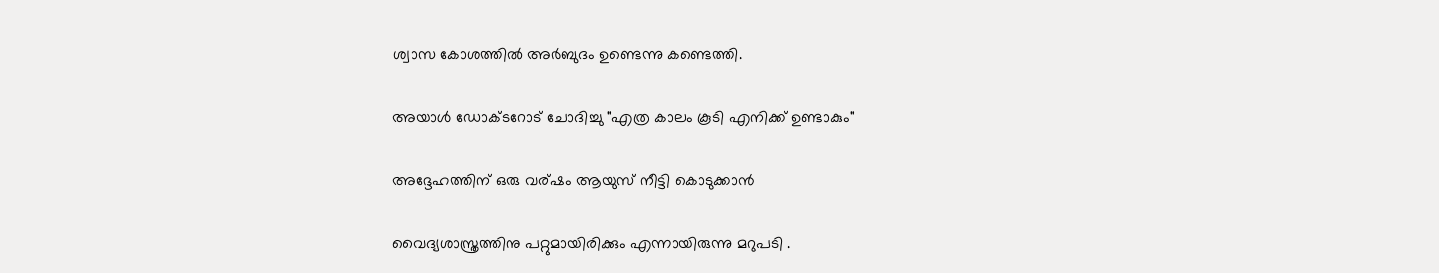ശ്വാസ കോശത്തില്‍ അര്‍ബുദം ഉണ്ടെന്നു കണ്ടെത്തി.

അയാള്‍ ഡോക്ടറോട് ചോദിച്ചു "എത്ര കാലം കൂടി എനിക്ക് ഉണ്ടാകും"

അദ്ദേഹത്തിന് ഒരു വര്ഷം ആയുസ് നീട്ടി കൊടുക്കാന്‍

വൈദ്യശാസ്ത്രത്തിനു പറ്റുമായിരിക്കും എന്നായിരുന്നു മറുപടി .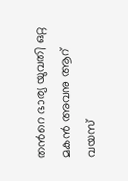തന്‍റെ ഭാര്യ യുവതി ഒറ്റ മകന്‍ അവനു ആറ് വയസ്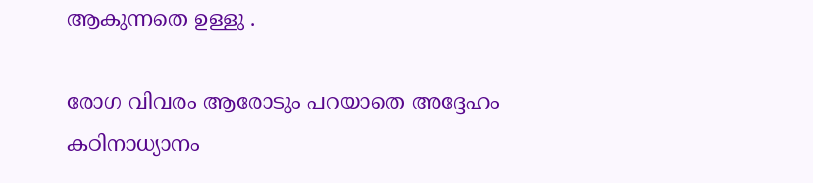ആകുന്നതെ ഉള്ളു .

രോഗ വിവരം ആരോടും പറയാതെ അദ്ദേഹം കഠിനാധ്യാനം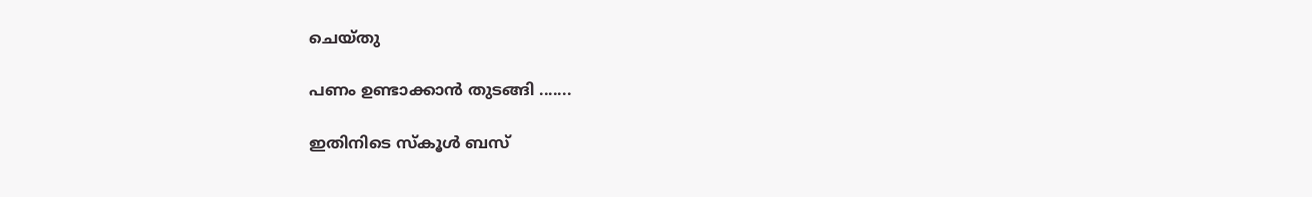ചെയ്തു

പണം ഉണ്ടാക്കാന്‍ തുടങ്ങി .......

ഇതിനിടെ സ്കൂള്‍ ബസ്‌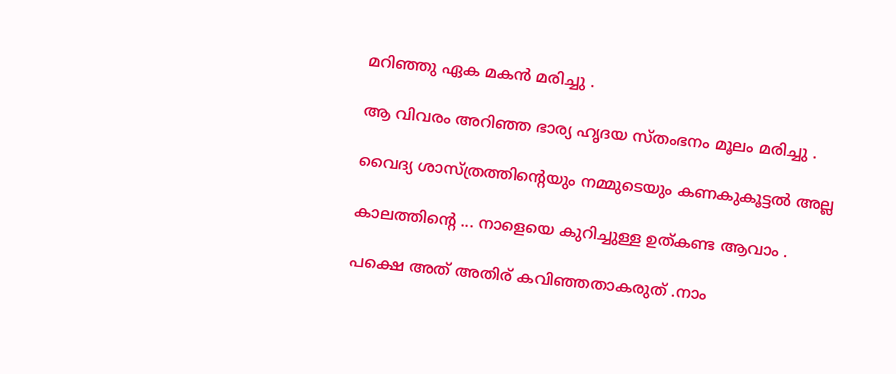മറിഞ്ഞു ഏക മകന്‍ മരിച്ചു .

ആ വിവരം അറിഞ്ഞ ഭാര്യ ഹൃദയ സ്തംഭനം മൂലം മരിച്ചു .

വൈദ്യ ശാസ്ത്രത്തിന്റെയും നമ്മുടെയും കണകുകൂട്ടല്‍ അല്ല

കാലത്തിന്‍റെ ... നാളെയെ കുറിച്ചുള്ള ഉത്കണ്ട ആവാം .

പക്ഷെ അത് അതിര് കവിഞ്ഞതാകരുത് .നാം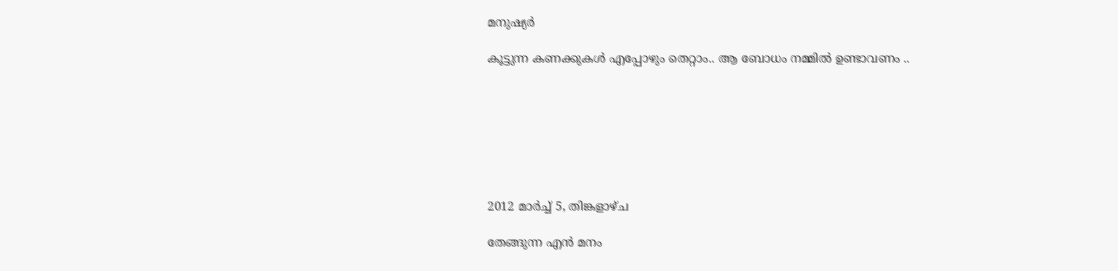മനുഷ്യര്‍

കൂട്ടുന്ന കണക്കുകള്‍ എപ്പോഴും തെറ്റാം.. ആ ബോധം നമ്മില്‍ ഉണ്ടാവണം ..







2012 മാർച്ച് 5, തിങ്കളാഴ്‌ച

തേങ്ങുന്ന എന്‍ മനം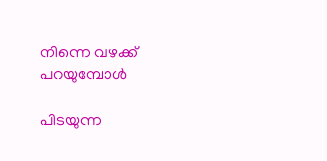നിന്നെ വഴക്ക് പറയുമ്പോള്‍

പിടയുന്ന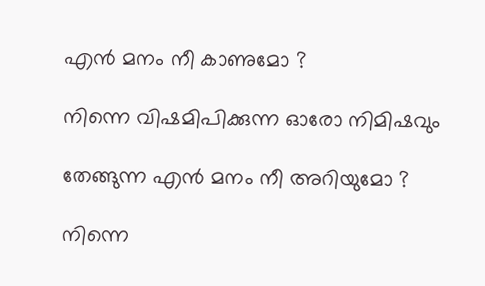എന്‍ മനം നീ കാണുമോ ?

നിന്നെ വിഷമിപിക്കുന്ന ഓരോ നിമിഷവും

തേങ്ങുന്ന എന്‍ മനം നീ അറിയുമോ ?

നിന്നെ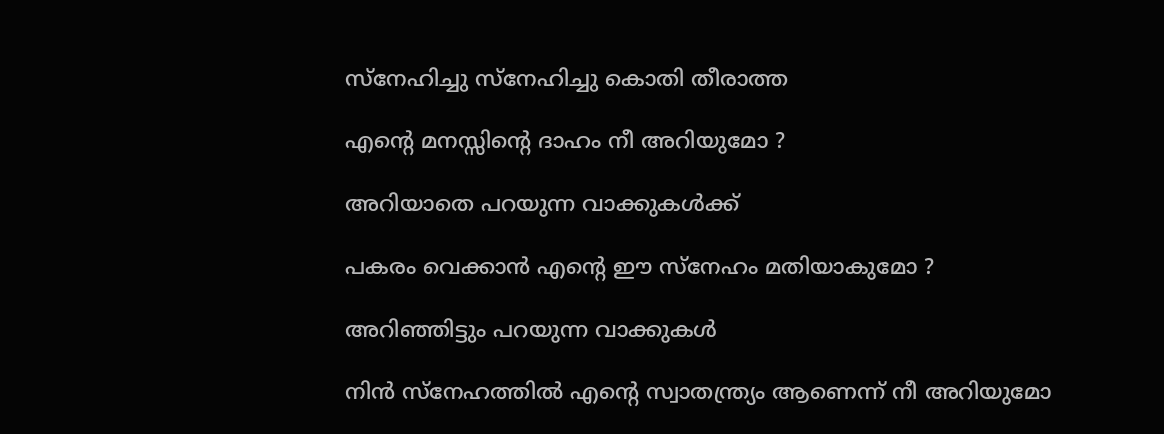സ്നേഹിച്ചു സ്നേഹിച്ചു കൊതി തീരാത്ത

എന്റെ മനസ്സിന്റെ ദാഹം നീ അറിയുമോ ?

അറിയാതെ പറയുന്ന വാക്കുകള്‍ക്ക്

പകരം വെക്കാന്‍ എന്റെ ഈ സ്നേഹം മതിയാകുമോ ?

അറിഞ്ഞിട്ടും പറയുന്ന വാക്കുകള്‍

നിന്‍ സ്നേഹത്തില്‍ എന്റെ സ്വാതന്ത്ര്യം ആണെന്ന് നീ അറിയുമോ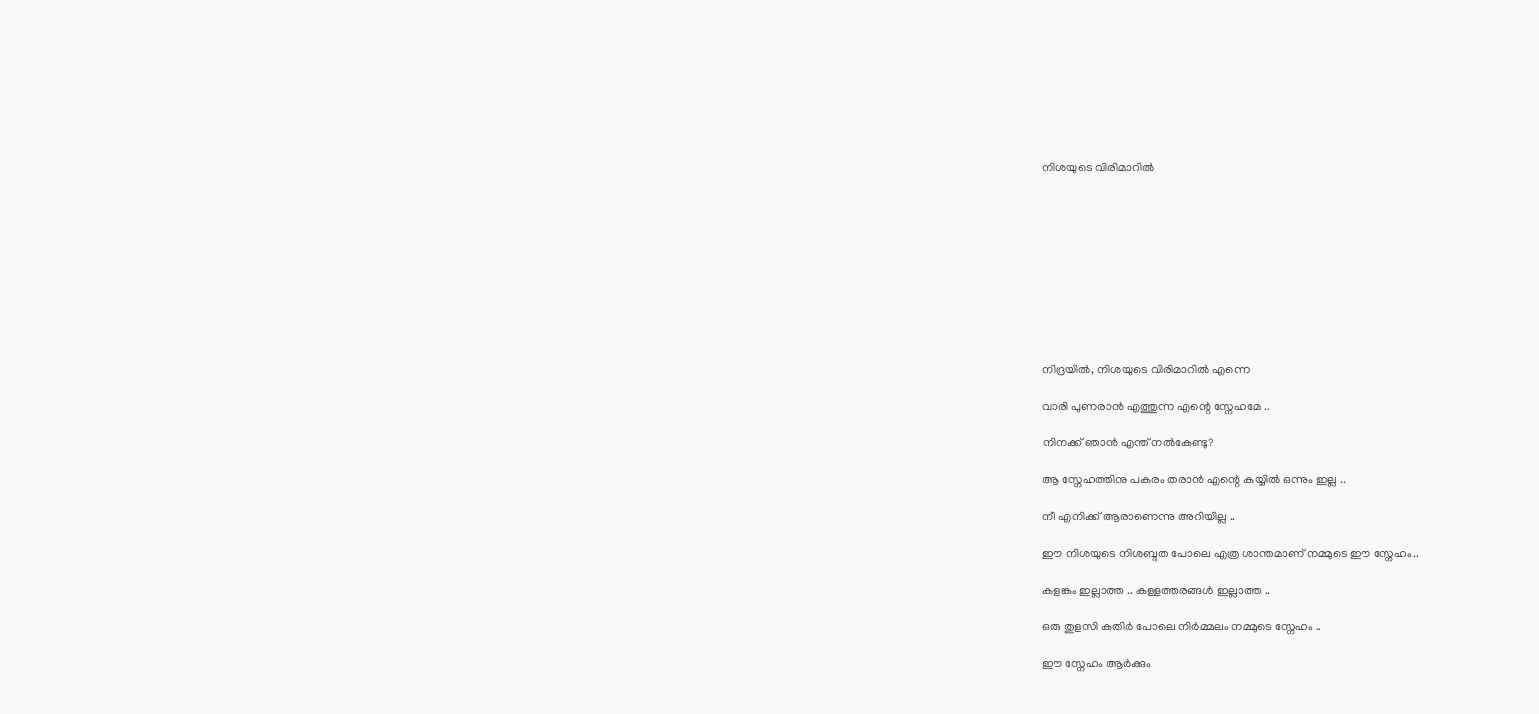നിശയുടെ വിരിമാറില്‍










നിദ്രയില്‍, നിശയുടെ വിരിമാറില്‍ എന്നെ

വാരി പുണരാന്‍ എത്തുന്ന എന്റെ സ്നേഹമേ ..

നിനക്ക് ഞാന്‍ എന്ത് നല്‍കേണ്ടു?

ആ സ്നേഹത്തിനു പകരം തരാന്‍ എന്റെ കയ്യില്‍ ഒന്നും ഇല്ല ..

നീ എനിക്ക് ആരാണെന്നു അറിയില്ല ..

ഈ നിശയുടെ നിശബ്ദത പോലെ എത്ര ശാന്തമാണ് നമ്മുടെ ഈ സ്നേഹം..

കളങ്കം ഇല്ലാത്ത .. കള്ളത്തരങ്ങള്‍ ഇല്ലാത്ത ..

ഒരു തുളസി കതിര്‍ പോലെ നിര്‍മ്മലം നമ്മുടെ സ്നേഹം ..

ഈ സ്നേഹം ആര്‍ക്കും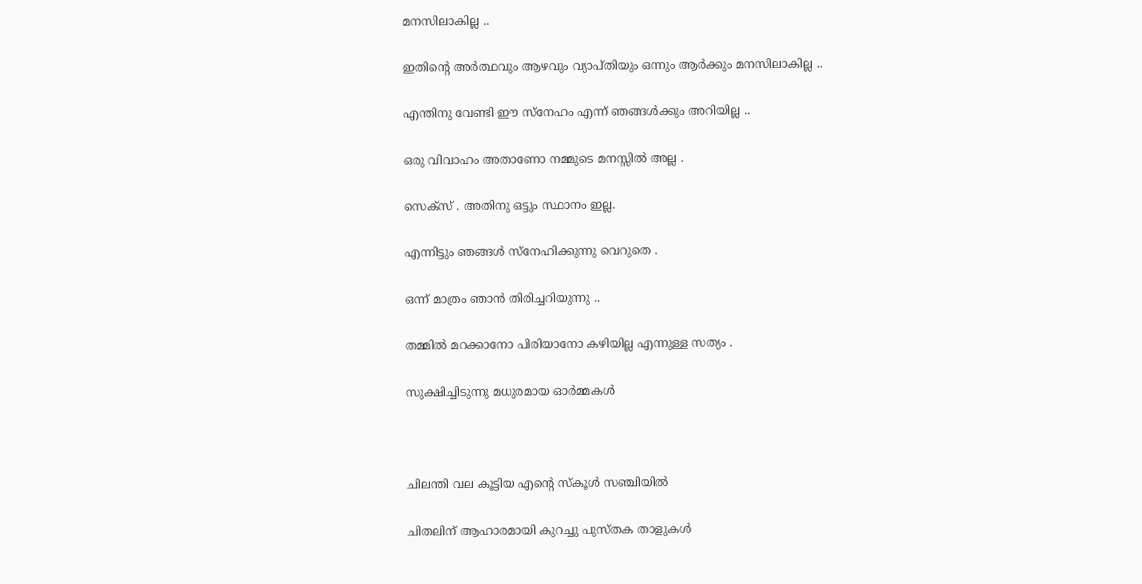മനസിലാകില്ല ..

ഇതിന്റെ അര്‍ത്ഥവും ആഴവും വ്യാപ്തിയും ഒന്നും ആര്‍ക്കും മനസിലാകില്ല ..

എന്തിനു വേണ്ടി ഈ സ്നേഹം എന്ന് ഞങ്ങള്‍ക്കും അറിയില്ല ..

ഒരു വിവാഹം അതാണോ നമ്മുടെ മനസ്സില്‍ അല്ല .

സെക്സ് . അതിനു ഒട്ടും സ്ഥാനം ഇല്ല.

എന്നിട്ടും ഞങ്ങള്‍ സ്നേഹിക്കുന്നു വെറുതെ .

ഒന്ന് മാത്രം ഞാന്‍ തിരിച്ചറിയുന്നു ..

തമ്മില്‍ മറക്കാനോ പിരിയാനോ കഴിയില്ല എന്നുള്ള സത്യം .

സുക്ഷിച്ചിടുന്നു മധുരമായ ഓര്‍മ്മകള്‍



ചിലന്തി വല കൂട്ടിയ എന്റെ സ്കൂള്‍ സഞ്ചിയില്‍

ചിതലിന് ആഹാരമായി കുറച്ചു പുസ്തക താളുകള്‍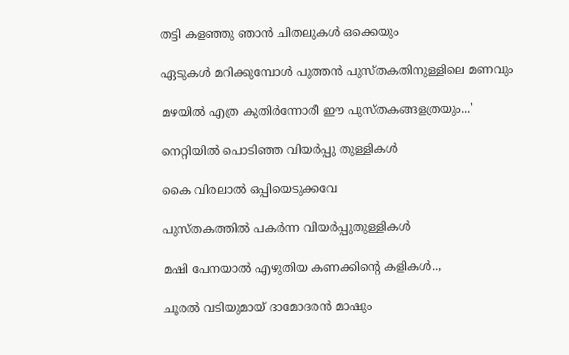തട്ടി കളഞ്ഞു ഞാന്‍ ചിതലുകള്‍ ഒക്കെയും

ഏടുകള്‍ മറിക്കുമ്പോള്‍ പുത്തന്‍ പുസ്തകതിനുള്ളിലെ മണവും

മഴയില്‍ എത്ര കുതിര്‍ന്നോരീ ഈ പുസ്തകങ്ങളത്രയും...'

നെറ്റിയില്‍ പൊടിഞ്ഞ വിയര്‍പ്പു തുള്ളികള്‍

കൈ വിരലാല്‍ ഒപ്പിയെടുക്കവേ

പുസ്തകത്തില്‍ പകര്‍ന്ന വിയര്‍പ്പുതുള്ളികള്‍

മഷി പേനയാല്‍ എഴുതിയ കണക്കിന്റെ കളികള്‍..,

ചൂരല്‍ വടിയുമായ് ദാമോദരന്‍ മാഷും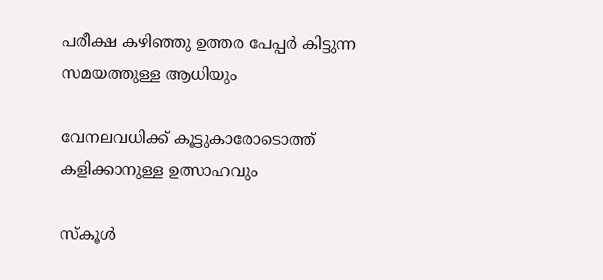പരീക്ഷ കഴിഞ്ഞു ഉത്തര പേപ്പര്‍ കിട്ടുന്ന സമയത്തുള്ള ആധിയും

വേനലവധിക്ക് കൂട്ടുകാരോടൊത്ത് കളിക്കാനുള്ള ഉത്സാഹവും

സ്കൂള്‍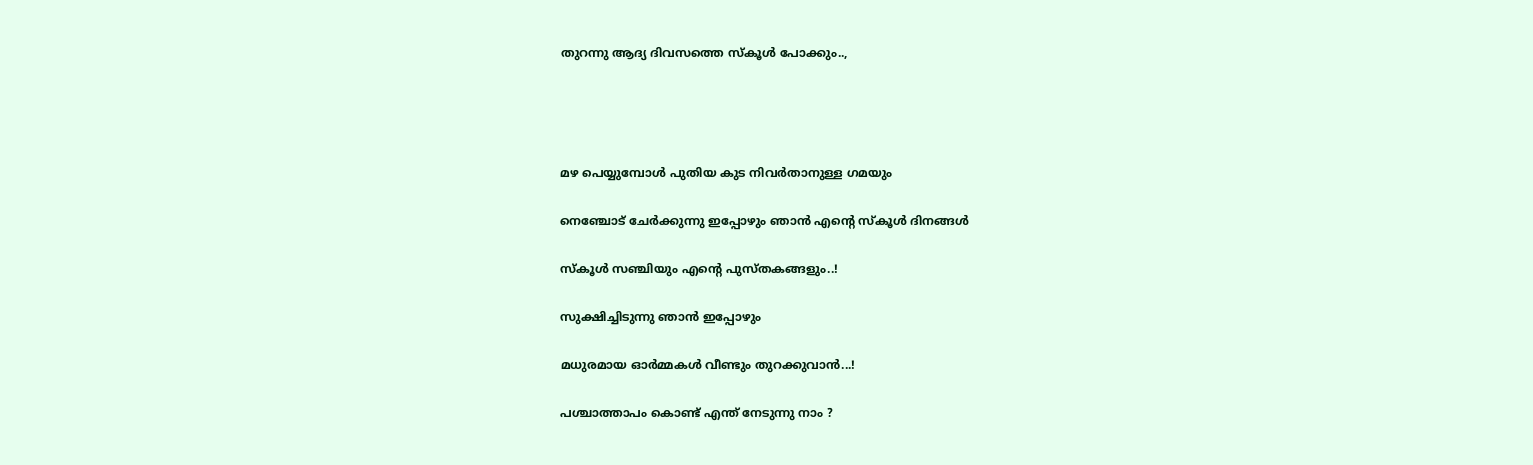തുറന്നു ആദ്യ ദിവസത്തെ സ്കൂള്‍ പോക്കും..,




മഴ പെയ്യുമ്പോള്‍ പുതിയ കുട നിവര്‍താനുള്ള ഗമയും

നെഞ്ചോട് ചേര്‍ക്കുന്നു ഇപ്പോഴും ഞാന്‍ എന്റെ സ്കൂള്‍ ദിനങ്ങള്‍

സ്കൂള്‍ സഞ്ചിയും എന്റെ പുസ്തകങ്ങളും..!

സുക്ഷിച്ചിടുന്നു ഞാന്‍ ഇപ്പോഴും

മധുരമായ ഓര്‍മ്മകള്‍ വീണ്ടും തുറക്കുവാന്‍...!

പശ്ചാത്താപം കൊണ്ട് എന്ത് നേടുന്നു നാം ?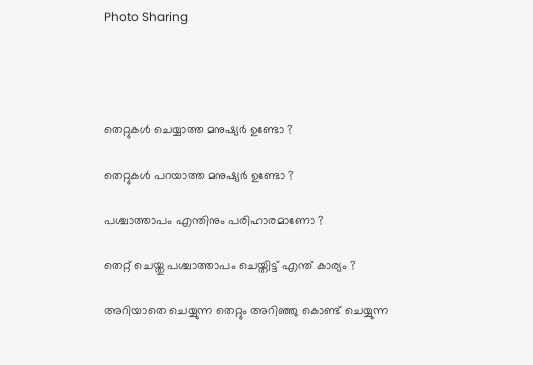Photo Sharing




തെറ്റുകള്‍ ചെയ്യാത്ത മനുഷ്യര്‍ ഉണ്ടോ ?

തെറ്റുകള്‍ പറയാത്ത മനുഷ്യര്‍ ഉണ്ടോ ?

പശ്ചാത്താപം എന്തിനും പരിഹാരമാണോ ?

തെറ്റ് ചെയ്തു പശ്ചാത്താപം ചെയ്തിട്ട് എന്ത് കാര്യം ?

അറിയാതെ ചെയ്യുന്ന തെറ്റും അറിഞ്ഞു കൊണ്ട് ചെയ്യുന്ന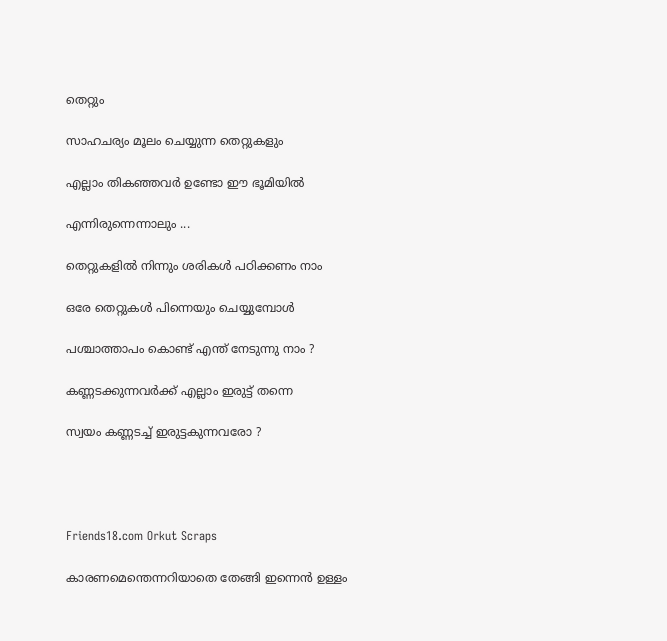തെറ്റും

സാഹചര്യം മൂലം ചെയ്യുന്ന തെറ്റുകളും

എല്ലാം തികഞ്ഞവര്‍ ഉണ്ടോ ഈ ഭൂമിയില്‍

എന്നിരുന്നെന്നാലും ...

തെറ്റുകളില്‍ നിന്നും ശരികള്‍ പഠിക്കണം നാം

ഒരേ തെറ്റുകള്‍ പിന്നെയും ചെയ്യുമ്പോള്‍

പശ്ചാത്താപം കൊണ്ട് എന്ത് നേടുന്നു നാം ?

കണ്ണടക്കുന്നവര്‍ക്ക് എല്ലാം ഇരുട്ട് തന്നെ

സ്വയം കണ്ണടച്ച് ഇരുട്ടകുന്നവരോ ?




Friends18.com Orkut Scraps

കാരണമെന്തെന്നറിയാതെ തേങ്ങി ഇന്നെന്‍ ഉള്ളം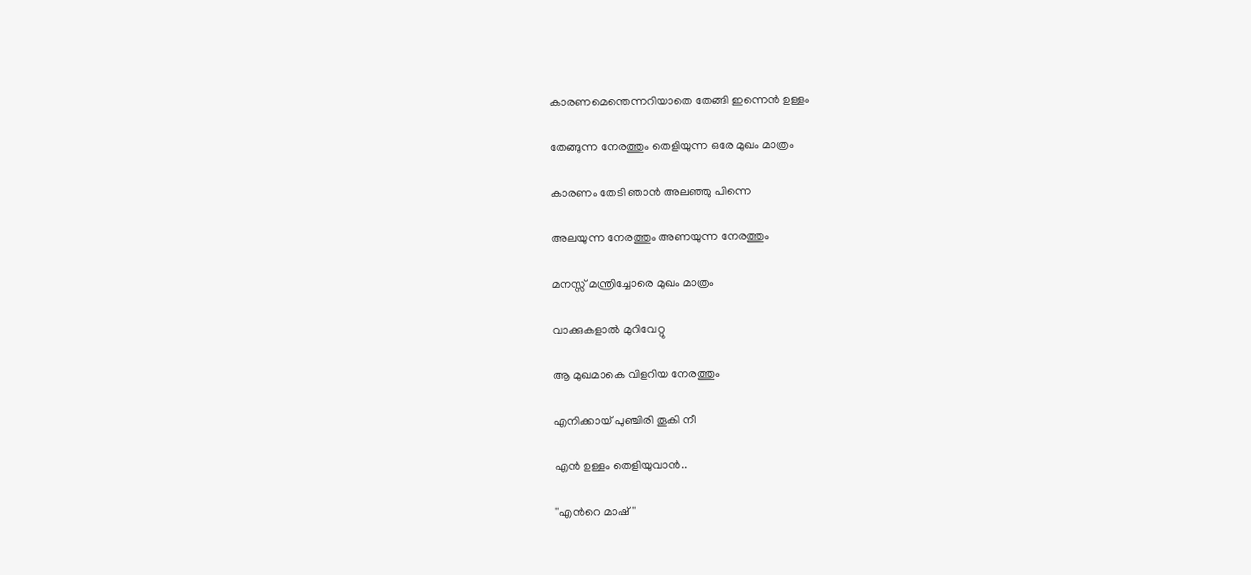കാരണമെന്തെന്നറിയാതെ തേങ്ങി ഇന്നെന്‍ ഉള്ളം

തേങ്ങുന്ന നേരത്തും തെളിയുന്ന ഒരേ മുഖം മാത്രം

കാരണം തേടി ഞാന്‍ അലഞ്ഞു പിന്നെ

അലയുന്ന നേരത്തും അണയുന്ന നേരത്തും

മനസ്സ് മന്ത്രിച്ചോരെ മുഖം മാത്രം

വാക്കുകളാല്‍ മുറിവേറ്റു

ആ മുഖമാകെ വിളറിയ നേരത്തും

എനിക്കായ് പുഞ്ചിരി തൂകി നീ

എന്‍ ഉള്ളം തെളിയുവാന്‍..

''എന്‍റെ മാഷ് ''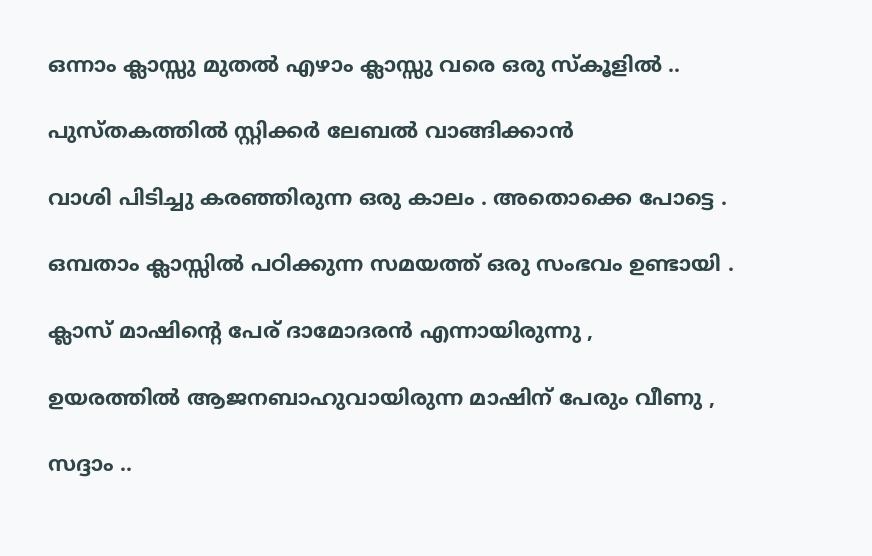ഒന്നാം ക്ലാസ്സു മുതല്‍ എഴാം ക്ലാസ്സു വരെ ഒരു സ്കൂളില്‍ ..

പുസ്തകത്തില്‍ സ്റ്റിക്കര്‍ ലേബല്‍ വാങ്ങിക്കാന്‍

വാശി പിടിച്ചു കരഞ്ഞിരുന്ന ഒരു കാലം . അതൊക്കെ പോട്ടെ .

ഒമ്പതാം ക്ലാസ്സില്‍ പഠിക്കുന്ന സമയത്ത് ഒരു സംഭവം ഉണ്ടായി .

ക്ലാസ് മാഷിന്റെ പേര് ദാമോദരന്‍ എന്നായിരുന്നു ,

ഉയരത്തില്‍ ആജനബാഹുവായിരുന്ന മാഷിന് പേരും വീണു ,

സദ്ദാം ..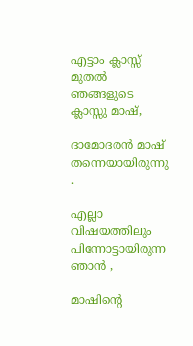എട്ടാം ക്ലാസ്സ് മുതല്‍ ഞങ്ങളുടെ ക്ലാസ്സു മാഷ്‌,

ദാമോദരന്‍ മാഷ്‌ തന്നെയായിരുന്നു .

എല്ലാ വിഷയത്തിലും പിന്നോട്ടായിരുന്ന ഞാന്‍ ,

മാഷിന്റെ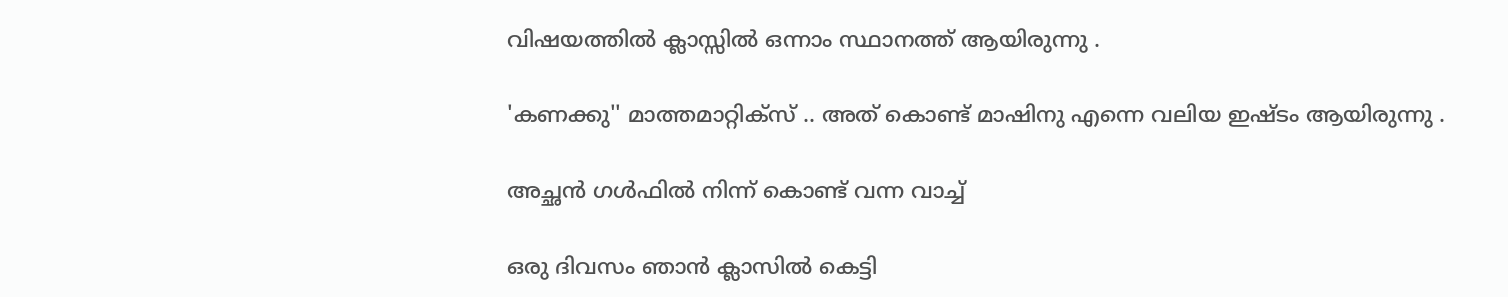വിഷയത്തില്‍ ക്ലാസ്സില്‍ ഒന്നാം സ്ഥാനത്ത് ആയിരുന്നു .

'കണക്കു'' മാത്തമാറ്റിക്സ് .. അത് കൊണ്ട് മാഷിനു എന്നെ വലിയ ഇഷ്ടം ആയിരുന്നു .

അച്ഛന്‍ ഗള്‍ഫില്‍ നിന്ന് കൊണ്ട് വന്ന വാച്ച്

ഒരു ദിവസം ഞാന്‍ ക്ലാസില്‍ കെട്ടി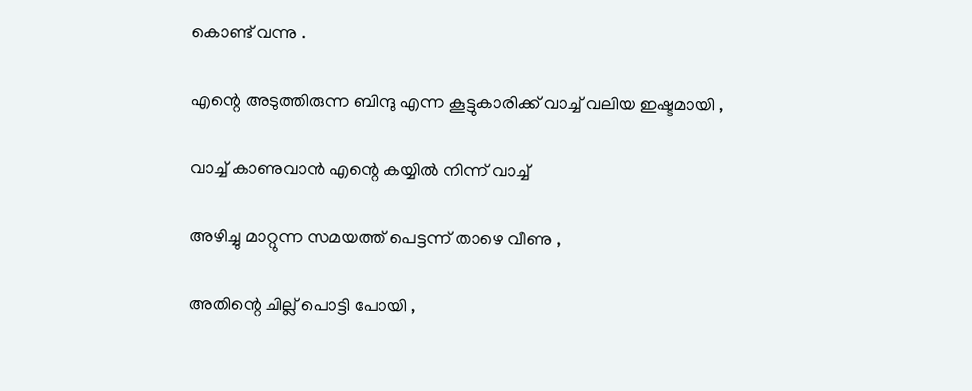കൊണ്ട് വന്നു .

എന്റെ അടുത്തിരുന്ന ബിന്ദു എന്ന കൂട്ടുകാരിക്ക് വാച്ച് വലിയ ഇഷ്ടമായി ,

വാച്ച് കാണുവാന്‍ എന്റെ കയ്യില്‍ നിന്ന് വാച്ച്

അഴിച്ചു മാറ്റുന്ന സമയത്ത് പെട്ടന്ന് താഴെ വീണു ,

അതിന്റെ ചില്ല് പൊട്ടി പോയി ,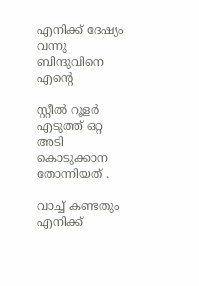എനിക്ക് ദേഷ്യം വന്നു ബിന്ദുവിനെ എന്റെ

സ്റ്റീല്‍ റൂളര്‍ എടുത്ത് ഒറ്റ അടി കൊടുക്കാന തോന്നിയത് .

വാച്ച് കണ്ടതും എനിക്ക്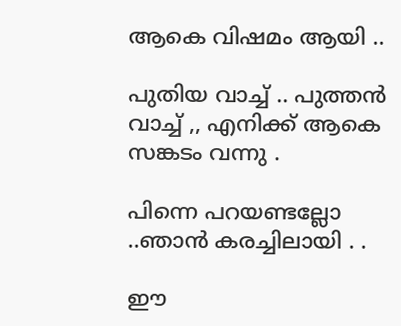ആകെ വിഷമം ആയി ..

പുതിയ വാച്ച് .. പുത്തന്‍ വാച്ച് ,, എനിക്ക് ആകെ സങ്കടം വന്നു .

പിന്നെ പറയണ്ടല്ലോ ..ഞാന്‍ കരച്ചിലായി . .

ഈ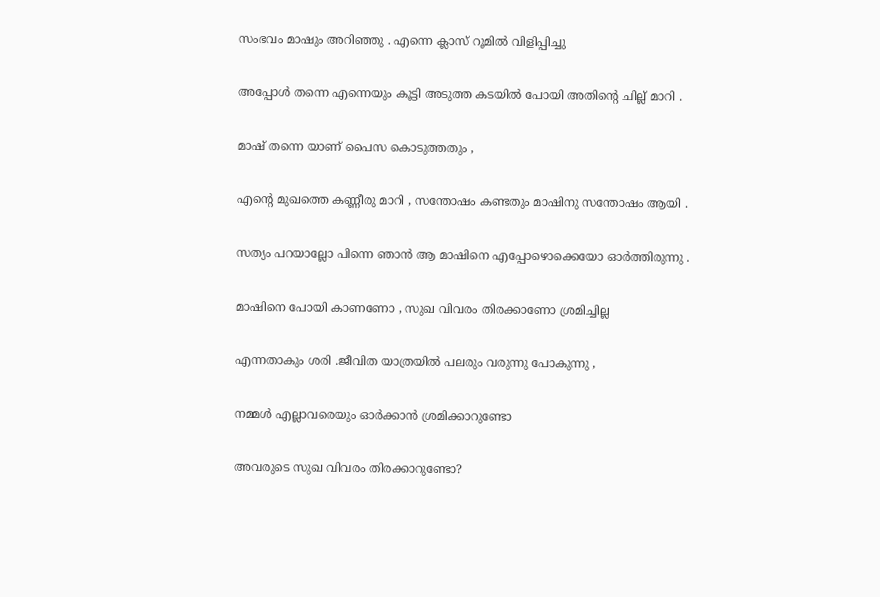സംഭവം മാഷും അറിഞ്ഞു . എന്നെ ക്ലാസ് റൂമില്‍ വിളിപ്പിച്ചു

അപ്പോള്‍ തന്നെ എന്നെയും കൂട്ടി അടുത്ത കടയില്‍ പോയി അതിന്റെ ചില്ല് മാറി .

മാഷ്‌ തന്നെ യാണ് പൈസ കൊടുത്തതും ,

എന്റെ മുഖത്തെ കണ്ണീരു മാറി , സന്തോഷം കണ്ടതും മാഷിനു സന്തോഷം ആയി .

സത്യം പറയാല്ലോ പിന്നെ ഞാന്‍ ആ മാഷിനെ എപ്പോഴൊക്കെയോ ഓര്‍ത്തിരുന്നു .

മാഷിനെ പോയി കാണണോ , സുഖ വിവരം തിരക്കാണോ ശ്രമിച്ചില്ല

എന്നതാകും ശരി .ജീവിത യാത്രയില്‍ പലരും വരുന്നു പോകുന്നു ,

നമ്മള്‍ എല്ലാവരെയും ഓര്‍ക്കാന്‍ ശ്രമിക്കാറുണ്ടോ

അവരുടെ സുഖ വിവരം തിരക്കാറുണ്ടോ?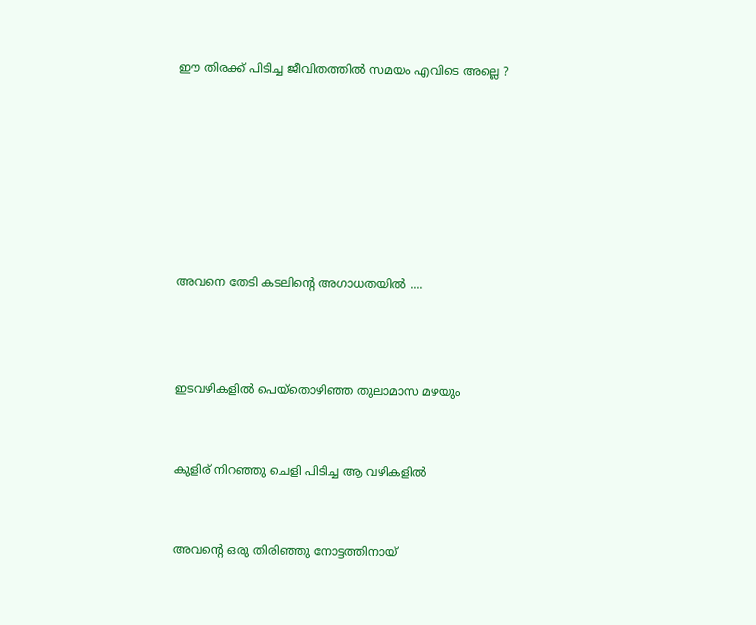ഈ തിരക്ക് പിടിച്ച ജീവിതത്തില്‍ സമയം എവിടെ അല്ലെ ?







അവനെ തേടി കടലിന്റെ അഗാധതയില്‍ ....



ഇടവഴികളില്‍ പെയ്തൊഴിഞ്ഞ തുലാമാസ മഴയും


കുളിര് നിറഞ്ഞു ചെളി പിടിച്ച ആ വഴികളില്‍


അവന്റെ ഒരു തിരിഞ്ഞു നോട്ടത്തിനായ്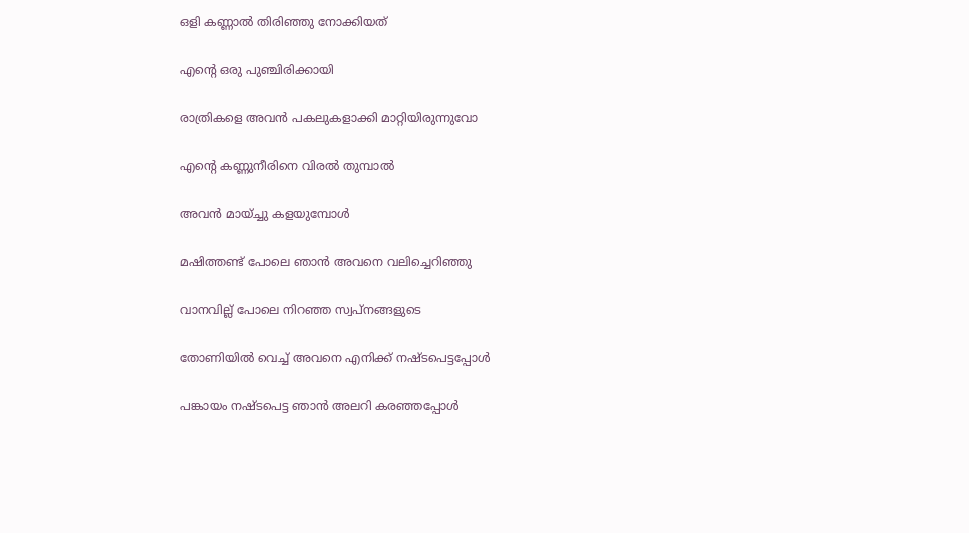ഒളി കണ്ണാല്‍ തിരിഞ്ഞു നോക്കിയത്


എന്റെ ഒരു പുഞ്ചിരിക്കായി


രാത്രികളെ അവന്‍ പകലുകളാക്കി മാറ്റിയിരുന്നുവോ


എന്റെ കണ്ണുനീരിനെ വിരല്‍ തുമ്പാല്‍


അവന്‍ മായ്ച്ചു കളയുമ്പോള്‍


മഷിത്തണ്ട് പോലെ ഞാന്‍ അവനെ വലിച്ചെറിഞ്ഞു


വാനവില്ല് പോലെ നിറഞ്ഞ സ്വപ്നങ്ങളുടെ


തോണിയില്‍ വെച്ച് അവനെ എനിക്ക് നഷ്ടപെട്ടപ്പോള്‍


പങ്കായം നഷ്ടപെട്ട ഞാന്‍ അലറി കരഞ്ഞപ്പോള്‍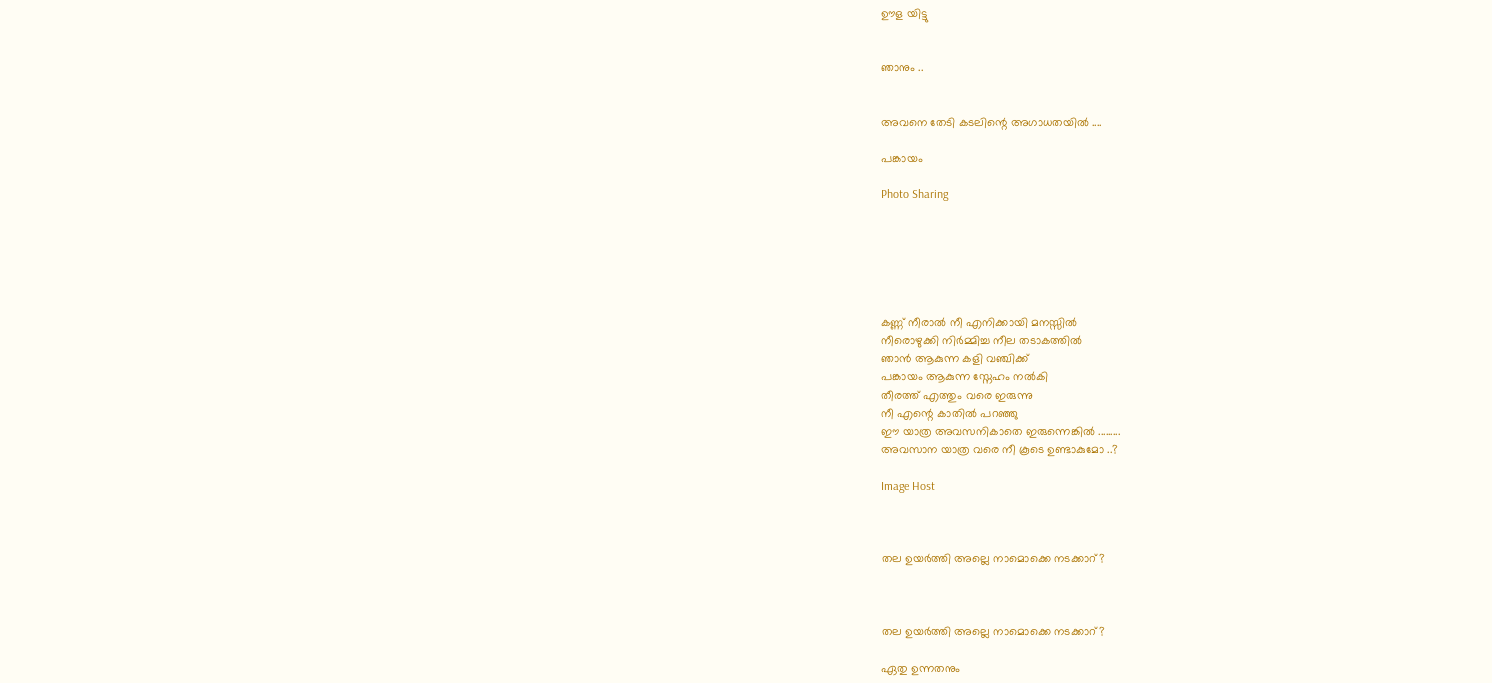ഊള യിട്ടു


ഞാനും ..


അവനെ തേടി കടലിന്റെ അഗാധതയില്‍ ....

പങ്കായം

Photo Sharing






കണ്ണ് നീരാല്‍ നീ എനിക്കായി മനസ്സില്‍
നീരൊഴുക്കി നിര്‍മ്മിച്ച നീല തടാകത്തില്‍
ഞാന്‍ ആകുന്ന കളി വഞ്ചിക്ക്
പങ്കായം ആകുന്ന സ്നേഹം നല്‍കി
തീരത്ത് എത്തും വരെ ഇരുന്നു
നീ എന്റെ കാതില്‍ പറഞ്ഞു
ഈ യാത്ര അവസനികാതെ ഇരുന്നെങ്കില്‍ .........
അവസാന യാത്ര വരെ നീ കൂടെ ഉണ്ടാകുമോ ..?

Image Host



തല ഉയര്‍ത്തി അല്ലെ നാമൊക്കെ നടക്കാറ്?



തല ഉയര്‍ത്തി അല്ലെ നാമൊക്കെ നടക്കാറ്?

ഏതു ഉന്നതനും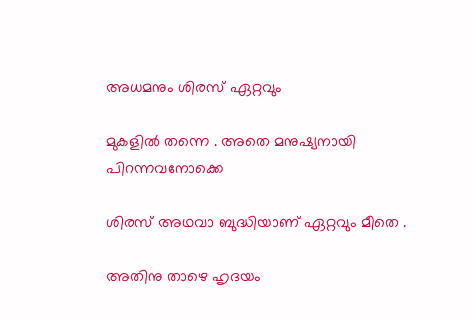അധമനും ശിരസ് ഏറ്റവും

മുകളില്‍ തന്നെ . അതെ മനുഷ്യനായി പിറന്നവനോക്കെ

ശിരസ് അഥവാ ബുദ്ധിയാണ് ഏറ്റവും മീതെ .

അതിനു താഴെ ഹൃദയം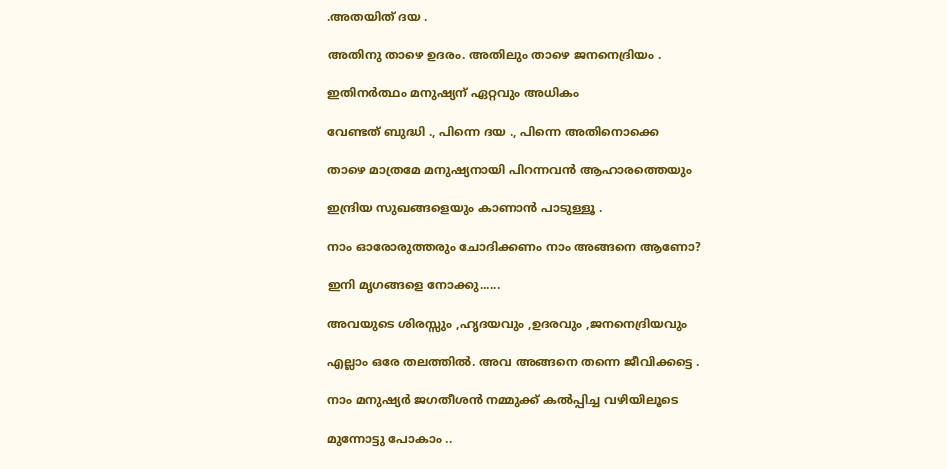.അതയിത് ദയ .

അതിനു താഴെ ഉദരം. അതിലും താഴെ ജനനെദ്രിയം .

ഇതിനര്‍ത്ഥം മനുഷ്യന് ഏറ്റവും അധികം

വേണ്ടത് ബുദ്ധി ., പിന്നെ ദയ ., പിന്നെ അതിനൊക്കെ

താഴെ മാത്രമേ മനുഷ്യനായി പിറന്നവന്‍ ആഹാരത്തെയും

ഇന്ദ്രിയ സുഖങ്ങളെയും കാണാന്‍ പാടുള്ളൂ .

നാം ഓരോരുത്തരും ചോദിക്കണം നാം അങ്ങനെ ആണോ?

ഇനി മൃഗങ്ങളെ നോക്കു......

അവയുടെ ശിരസ്സും ,ഹൃദയവും ,ഉദരവും ,ജനനെദ്രിയവും

എല്ലാം ഒരേ തലത്തില്‍. അവ അങ്ങനെ തന്നെ ജീവിക്കട്ടെ .

നാം മനുഷ്യര്‍ ജഗതീശന്‍ നമ്മുക്ക് കല്‍പ്പിച്ച വഴിയിലൂടെ

മുന്നോട്ടു പോകാം ..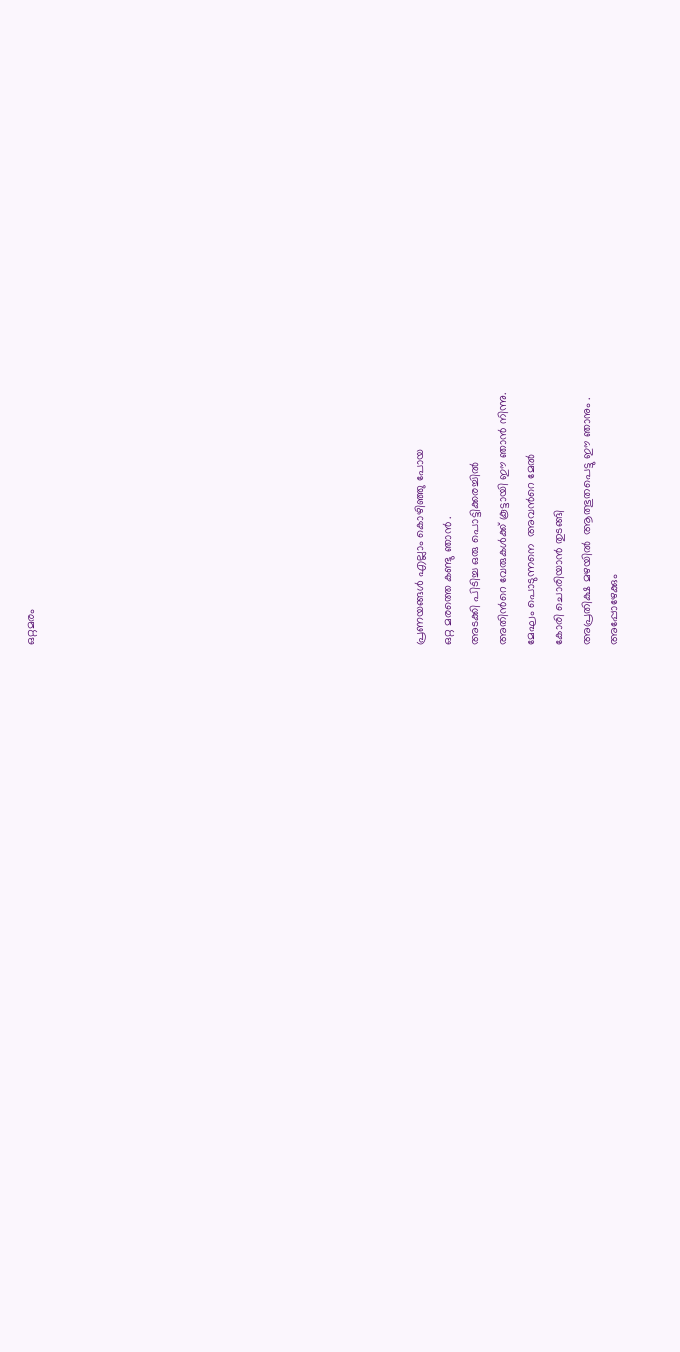ഒറ്റമരം













പ്രണയങ്ങള്‍ എല്ലാം കൊഴിഞ്ഞു പോയ
ഒറ്റ മരത്തെ കണ്ടു ഞാന്‍ .
അടക്കി പിടിച്ച ഒരു പൊട്ടിക്കരച്ചില്‍
അതിന്‍റെ വേരുകള്‍ക്ക് കൂട്ടായി ഈ ഞാന്‍ നിന്നു.
മേഘം പൊടുന്നനെ  അവന്‍റെ മേല്‍
കോരി ചൊരിയാന്‍ തുടങ്ങി
അപ്രതിക്ഷ മഴയില്‍  ആത്ഭുതപെട്ടു ഈ ഞാനും .
അപ്പോഴേക്കും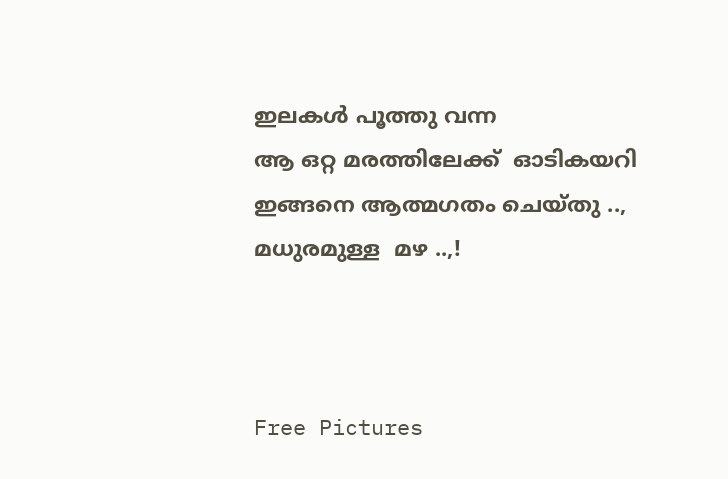ഇലകള്‍ പൂത്തു വന്ന
ആ ഒറ്റ മരത്തിലേക്ക്  ഓടികയറി
ഇങ്ങനെ ആത്മഗതം ചെയ്തു ..,
മധുരമുള്ള  മഴ ..,!



Free Pictures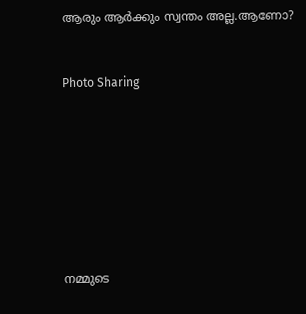ആരും ആര്‍ക്കും സ്വന്തം അല്ല.ആണോ?


Photo Sharing








നമ്മുടെ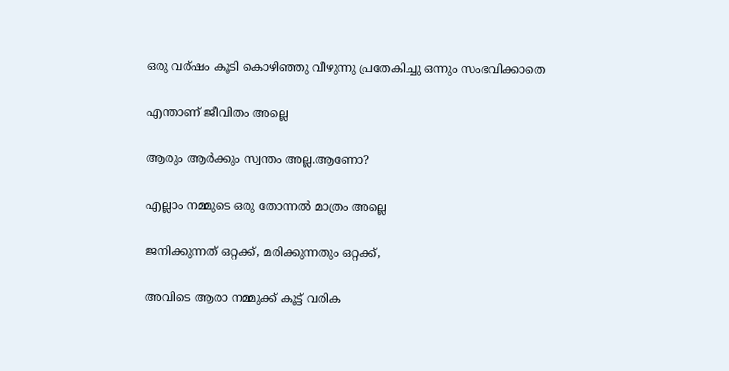ഒരു വര്ഷം കൂടി കൊഴിഞ്ഞു വീഴുന്നു പ്രതേകിച്ചു ഒന്നും സംഭവിക്കാതെ

എന്താണ് ജീവിതം അല്ലെ

ആരും ആര്‍ക്കും സ്വന്തം അല്ല.ആണോ?

എല്ലാം നമ്മുടെ ഒരു തോന്നല്‍ മാത്രം അല്ലെ

ജനിക്കുന്നത് ഒറ്റക്ക്, മരിക്കുന്നതും ഒറ്റക്ക്,

അവിടെ ആരാ നമ്മുക്ക് കൂട്ട് വരിക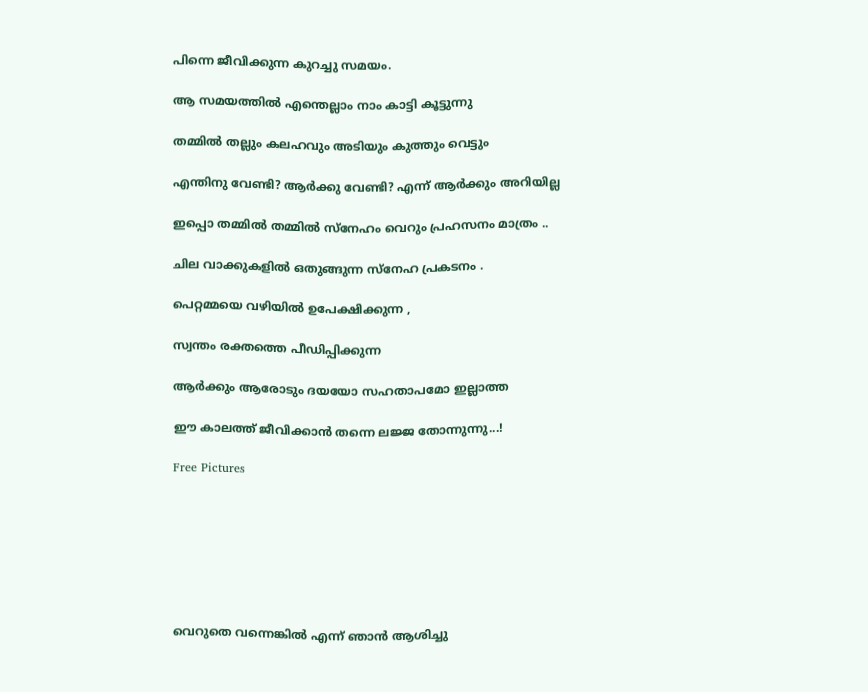പിന്നെ ജീവിക്കുന്ന കുറച്ചു സമയം.

ആ സമയത്തില്‍ എന്തെല്ലാം നാം കാട്ടി കൂട്ടുന്നു

തമ്മില്‍ തല്ലും കലഹവും അടിയും കുത്തും വെട്ടും

എന്തിനു വേണ്ടി? ആര്‍ക്കു വേണ്ടി? എന്ന് ആര്‍ക്കും അറിയില്ല

ഇപ്പൊ തമ്മില്‍ തമ്മില്‍ സ്നേഹം വെറും പ്രഹസനം മാത്രം ..

ചില വാക്കുകളില്‍ ഒതുങ്ങുന്ന സ്നേഹ പ്രകടനം .

പെറ്റമ്മയെ വഴിയില്‍ ഉപേക്ഷിക്കുന്ന ,

സ്വന്തം രക്തത്തെ പീഡിപ്പിക്കുന്ന

ആര്‍ക്കും ആരോടും ദയയോ സഹതാപമോ ഇല്ലാത്ത

ഈ കാലത്ത് ജീവിക്കാന്‍ തന്നെ ലജ്ജ തോന്നുന്നു...!

Free Pictures







വെറുതെ വന്നെങ്കില്‍ എന്ന് ഞാന്‍ ആശിച്ചു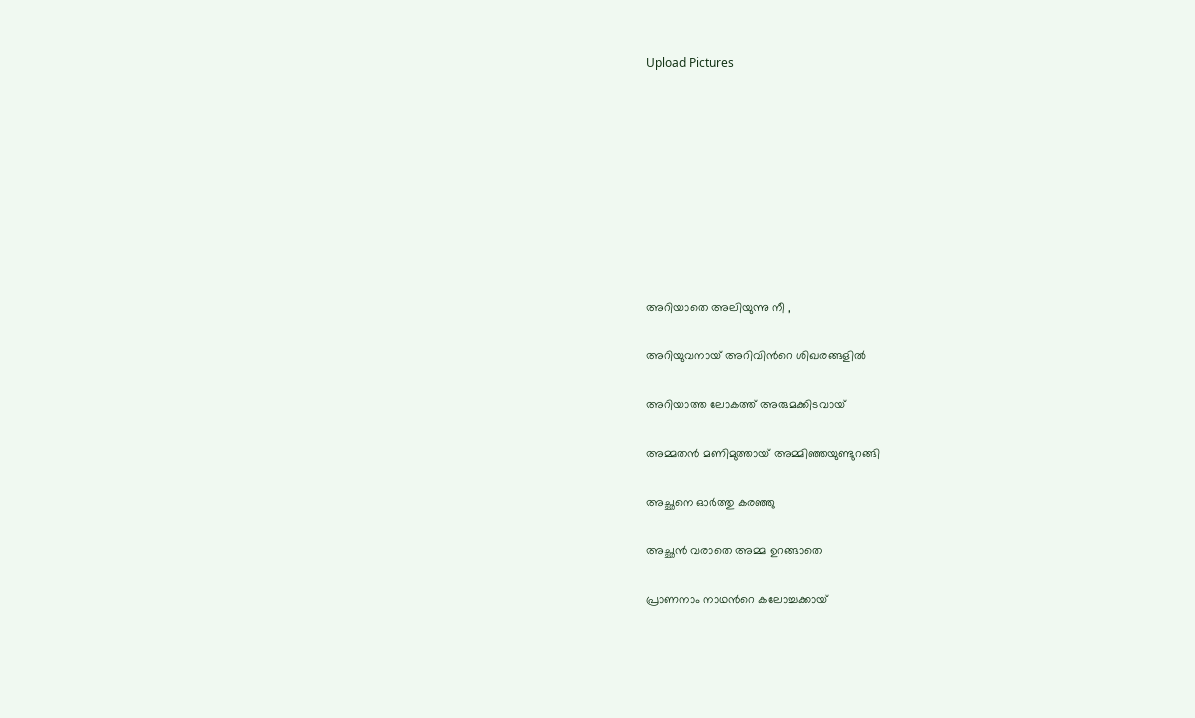Upload Pictures









അറിയാതെ അലിയുന്നു നീ ,

അറിയുവനായ് അറിവിന്‍റെ ശിഖരങ്ങളില്‍

അറിയാത്ത ലോകത്ത് അരുമക്കിടവായ്

അമ്മതന്‍ മണിമുത്തായ് അമ്മിഞ്ഞയുണ്ടുറങ്ങി

അച്ഛനെ ഓര്‍ത്തു കരഞ്ഞു

അച്ഛന്‍ വരാതെ അമ്മ ഉറങ്ങാതെ

പ്രാണനാം നാഥന്‍റെ കലോച്ചക്കായ്‌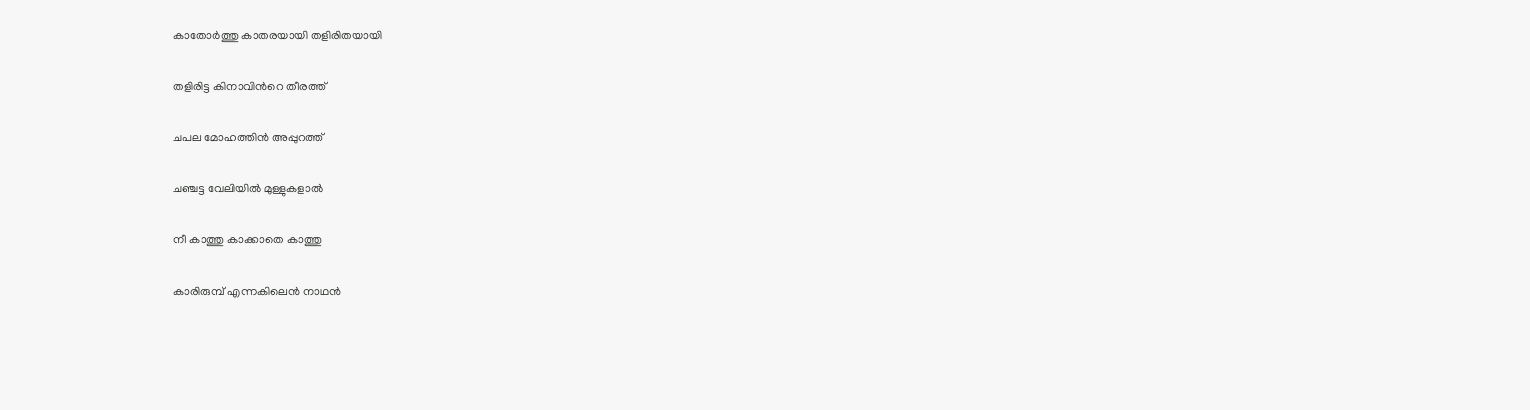കാതോര്‍ത്തു കാതരയായി തളിരിതയായി

തളിരിട്ട കിനാവിന്‍റെ തീരത്ത്‌

ചപല മോഹത്തിന്‍ അപ്പുറത്ത്

ചഞ്ചട്ട വേലിയില്‍ മുള്ളുകളാല്‍

നീ കാത്തു കാക്കാതെ കാത്തു

കാരിരുമ്പ് എന്നകിലെന്‍ നാഥന്‍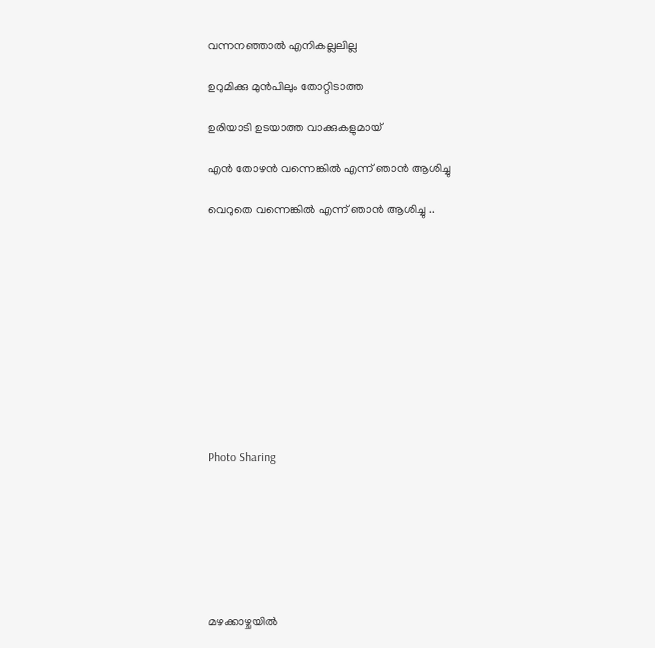വന്നനഞ്ഞാല്‍ എനികല്ലലില്ല

ഉറുമിക്കു മുന്‍പിലും തോറ്റിടാത്ത

ഉരിയാടി ഉടയാത്ത വാക്കുകളുമായ്

എന്‍ തോഴന്‍ വന്നെങ്കില്‍ എന്ന് ഞാന്‍ ആശിച്ചു

വെറുതെ വന്നെങ്കില്‍ എന്ന് ഞാന്‍ ആശിച്ചു ..











Photo Sharing







മഴക്കാഴ്ചയില്‍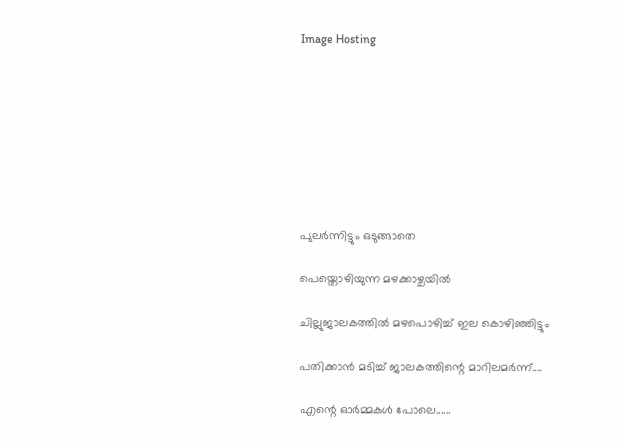Image Hosting








പുലര്‍ന്നിട്ടും ഒടുങ്ങാതെ

പെയ്തൊഴിയുന്ന മഴക്കാഴ്ചയില്‍

ചില്ലുജാലകത്തില്‍ മഴപൊഴിച്ച് ഇല കൊഴിഞ്ഞിട്ടും

പതിക്കാന്‍ മടിച്ച് ജാലകത്തിന്റെ മാറിലമര്‍ന്ന്....

എന്റെ ഓര്‍മ്മകള്‍ പോലെ......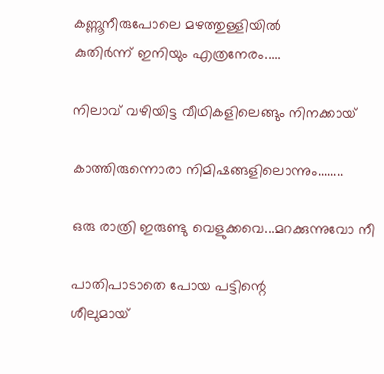കണ്ണൂനീരുപോലെ മഴത്തുള്ളിയില്‍
കുതിര്‍ന്ന് ഇനിയും എത്രനേരം.....

നിലാവ് വഴിയിട്ട വീഥികളിലെങ്ങും നിനക്കായ്

കാത്തിരുന്നൊരാ നിമിഷങ്ങളിലൊന്നും........

ഒരു രാത്രി ഇരുണ്ടു വെളുക്കവെ...മറക്കുന്നുവോ നീ

പാതിപാടാതെ പോയ പട്ടിന്റെ
ശീലുമായ്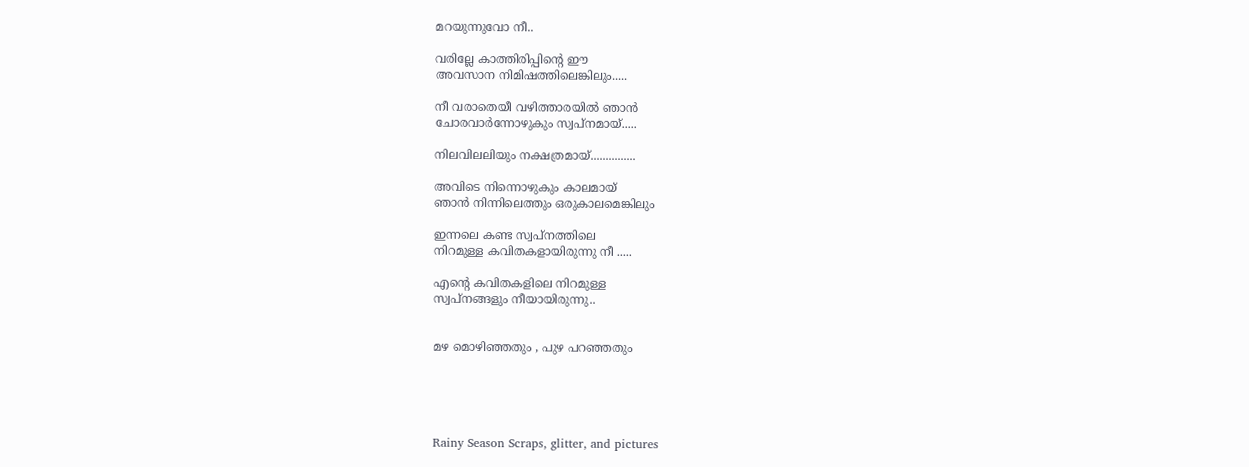മറയുന്നുവോ നീ..

വരില്ലേ കാത്തിരിപ്പിന്റെ ഈ
അവസാന നിമിഷത്തിലെങ്കിലും.....

നീ വരാതെയീ വഴിത്താരയില്‍ ഞാന്‍
ചോരവാര്‍ന്നോഴുകും സ്വപ്നമായ്.....

നിലവിലലിയും നക്ഷത്രമായ്...............

അവിടെ നിന്നൊഴുകും കാലമായ്
ഞാന്‍ നിന്നിലെത്തും ഒരുകാല‍മെങ്കിലും

ഇന്നലെ കണ്ട സ്വപ്നത്തിലെ
നിറമുള്ള കവിതകളായിരുന്നു നീ .....

എന്റെ കവിതകളിലെ നിറമുള്ള
സ്വപ്നങ്ങളും നീയായിരുന്നു..


മഴ മൊഴിഞ്ഞതും , പുഴ പറഞ്ഞതും





Rainy Season Scraps, glitter, and pictures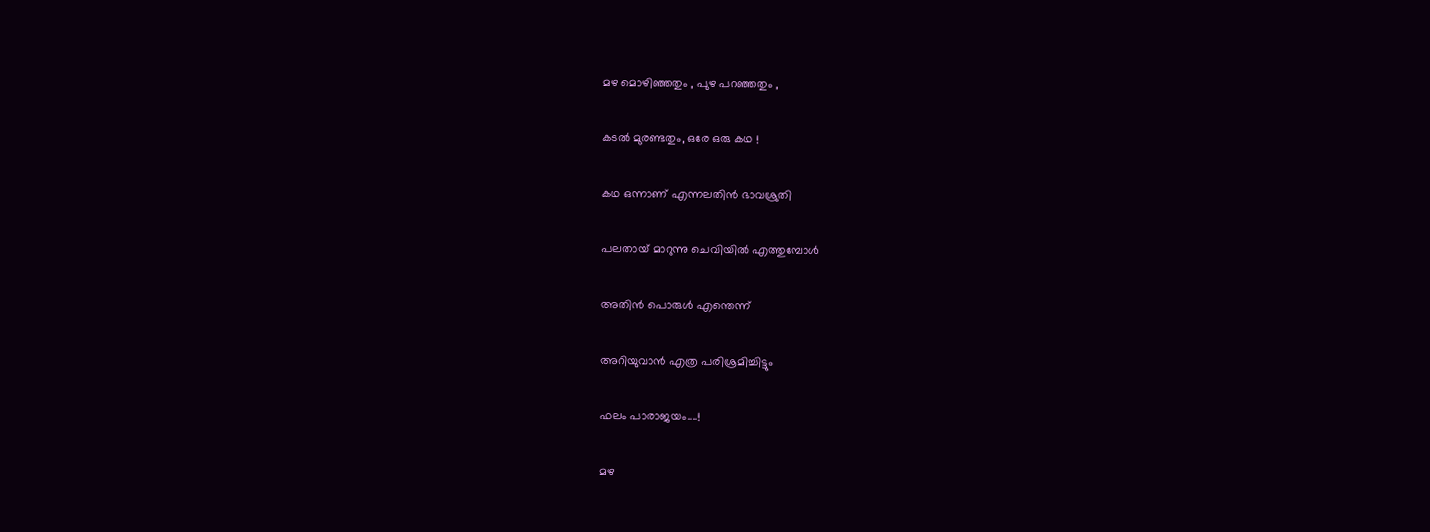മഴ മൊഴിഞ്ഞതും , പുഴ പറഞ്ഞതും ,

കടല്‍ മുരണ്ടതും, ഒരേ ഒരു കഥ !

കഥ ഒന്നാണ് എന്നലതിന്‍ ഭാവശ്രുതി

പലതായ് മാറുന്നു ചെവിയില്‍ എത്തുമ്പോള്‍

അതിന്‍ പൊരുള്‍ എന്തെന്ന്

അറിയുവാന്‍ എത്ര പരിശ്രമിച്ചിട്ടും

ഫലം പാരാജയം....!

മഴ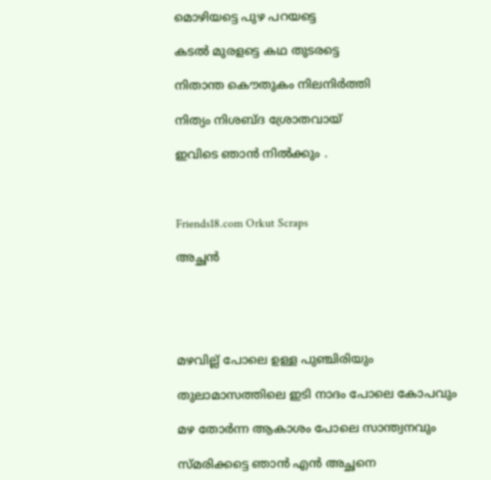മൊഴിയട്ടെ പുഴ പറയട്ടെ

കടല്‍ മുരളട്ടെ കഥ തുടരട്ടെ

നിതാന്ത കൌതുകം നിലനിര്‍ത്തി

നിത്യം നിശബ്ദ ശ്രോതവായ്

ഇവിടെ ഞാന്‍ നില്‍ക്കും .



Friends18.com Orkut Scraps

അച്ഛന്‍





മഴവില്ല് പോലെ ഉള്ള പുഞ്ചിരിയും

തുലാമാസത്തിലെ ഇടി നാദം പോലെ കോപവും

മഴ തോര്‍ന്ന ആകാശം പോലെ സാന്ത്വനവും

സ്മരിക്കട്ടെ ഞാന്‍ എന്‍ അച്ഛനെ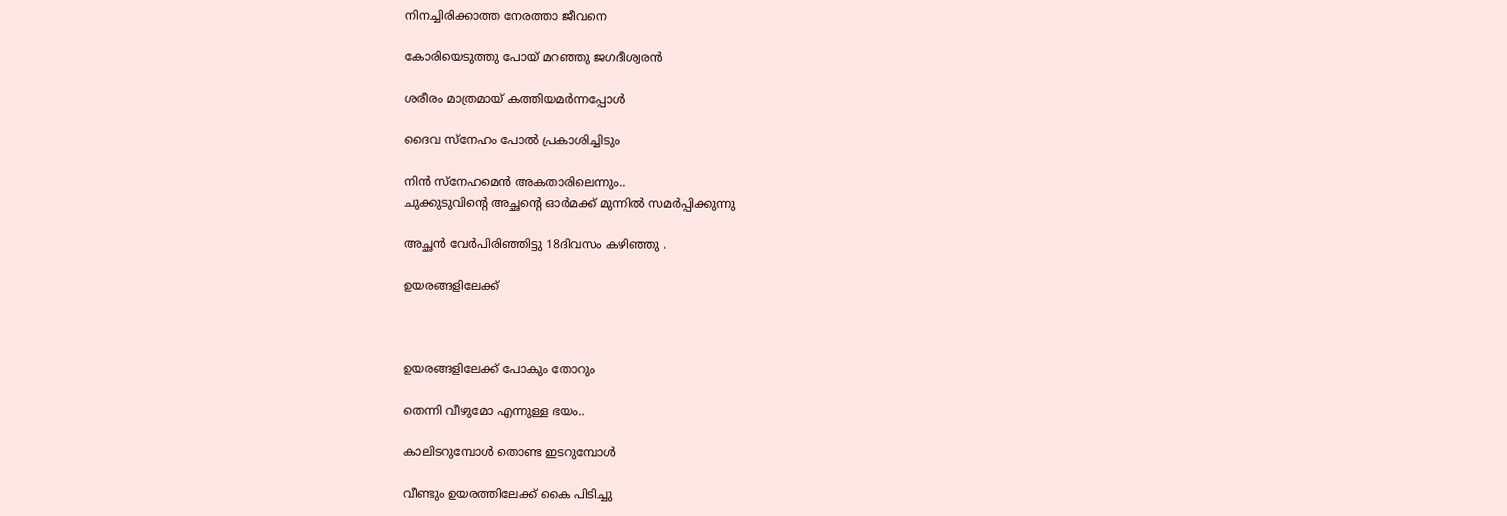നിനച്ചിരിക്കാത്ത നേരത്താ ജീവനെ

കോരിയെടുത്തു പോയ്‌ മറഞ്ഞു ജഗദീശ്വരന്‍

ശരീരം മാത്രമായ് കത്തിയമര്‍ന്നപ്പോള്‍

ദൈവ സ്നേഹം പോല്‍ പ്രകാശിച്ചിടും

നിന്‍ സ്നേഹമെന്‍ അകതാരിലെന്നും..
ചുക്കുടുവിന്റെ അച്ഛന്റെ ഓര്‍മക്ക് മുന്നില്‍ സമര്‍പ്പിക്കുന്നു

അച്ഛന്‍ വേര്‍പിരിഞ്ഞിട്ടു 18ദിവസം കഴിഞ്ഞു .

ഉയരങ്ങളിലേക്ക്



ഉയരങ്ങളിലേക്ക് പോകും തോറും

തെന്നി വീഴുമോ എന്നുള്ള ഭയം..

കാലിടറുമ്പോള്‍ തൊണ്ട ഇടറുമ്പോള്‍

വീണ്ടും ഉയരത്തിലേക്ക് കൈ പിടിച്ചു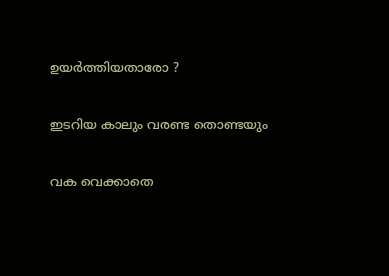ഉയര്‍ത്തിയതാരോ ?

ഇടറിയ കാലും വരണ്ട തൊണ്ടയും

വക വെക്കാതെ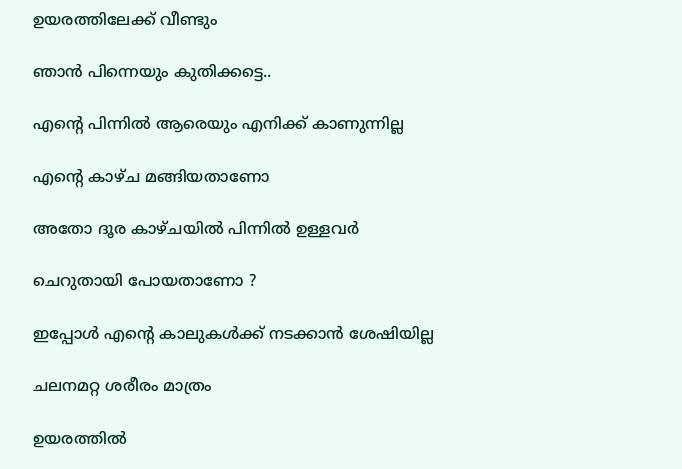ഉയരത്തിലേക്ക് വീണ്ടും

ഞാന്‍ പിന്നെയും കുതിക്കട്ടെ..

എന്റെ പിന്നില്‍ ആരെയും എനിക്ക് കാണുന്നില്ല

എന്റെ കാഴ്ച മങ്ങിയതാണോ

അതോ ദൂര കാഴ്ചയില്‍ പിന്നില്‍ ഉള്ളവര്‍

ചെറുതായി പോയതാണോ ?

ഇപ്പോള്‍ എന്റെ കാലുകള്‍ക്ക് നടക്കാന്‍ ശേഷിയില്ല

ചലനമറ്റ ശരീരം മാത്രം

ഉയരത്തില്‍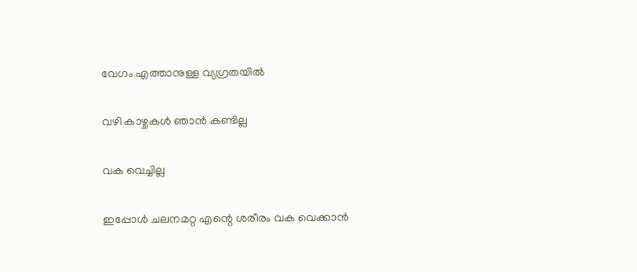വേഗം എത്താനുള്ള വ്യഗ്രതയില്‍

വഴി കാഴ്ചകള്‍ ഞാന്‍ കണ്ടില്ല

വക വെച്ചില്ല

ഇപ്പോള്‍ ചലനമറ്റ എന്റെ ശരീരം വക വെക്കാന്‍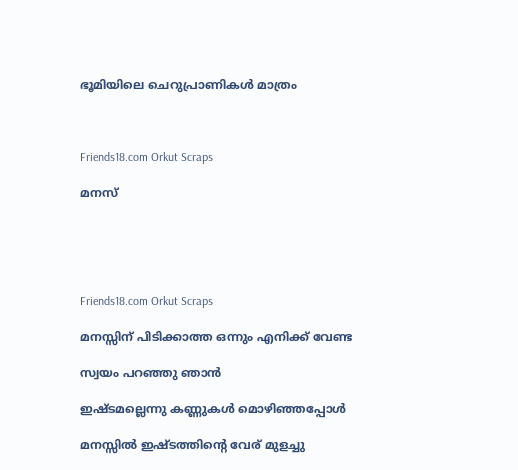ഭൂമിയിലെ ചെറുപ്രാണികള്‍ മാത്രം



Friends18.com Orkut Scraps

മനസ്





Friends18.com Orkut Scraps

മനസ്സിന് പിടിക്കാത്ത ഒന്നും എനിക്ക് വേണ്ട

സ്വയം പറഞ്ഞു ഞാന്‍

ഇഷ്ടമല്ലെന്നു കണ്ണുകള്‍ മൊഴിഞ്ഞപ്പോള്‍

മനസ്സില്‍ ഇഷ്ടത്തിന്റെ വേര് മുളച്ചു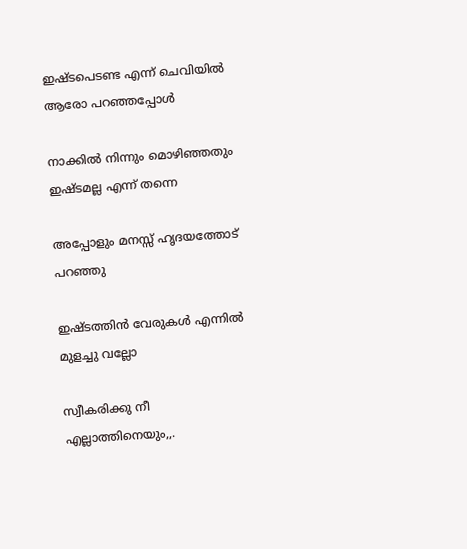ഇഷ്ടപെടണ്ട എന്ന് ചെവിയില്‍ ആരോ പറഞ്ഞപ്പോള്‍

നാക്കില്‍ നിന്നും മൊഴിഞ്ഞതും ഇഷ്ടമല്ല എന്ന് തന്നെ

അപ്പോളും മനസ്സ് ഹൃദയത്തോട് പറഞ്ഞു

ഇഷ്ടത്തിന്‍ വേരുകള്‍ എന്നില്‍ മുളച്ചു വല്ലോ

സ്വീകരിക്കു നീ എല്ലാത്തിനെയും,,.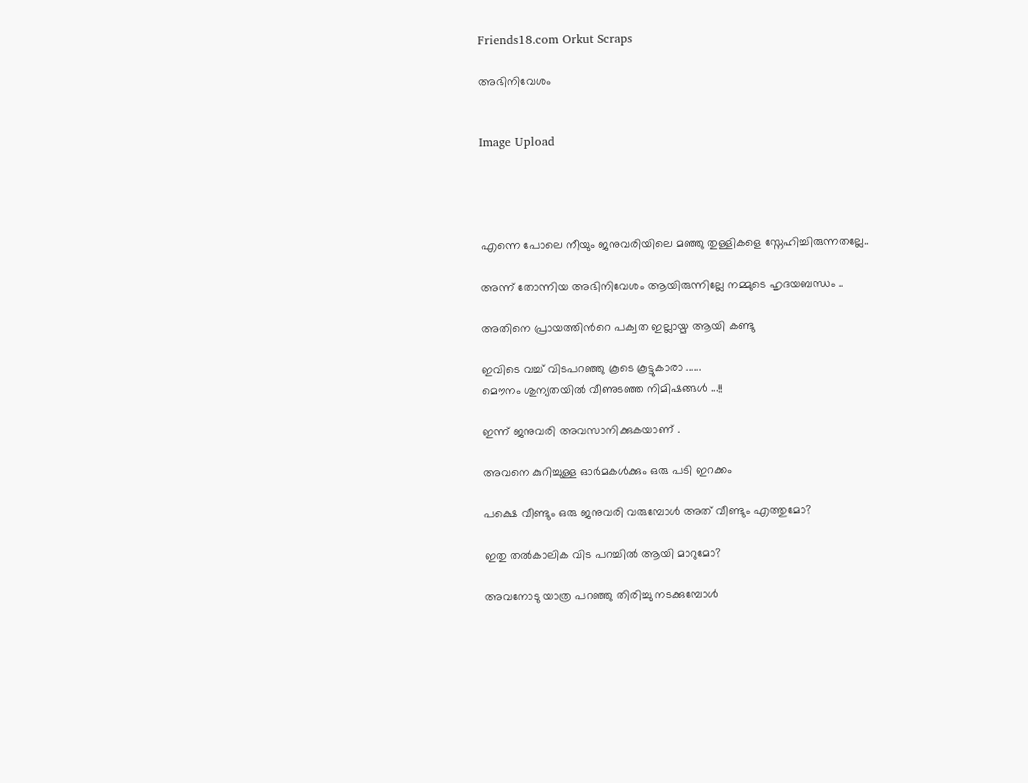Friends18.com Orkut Scraps

അഭിനിവേശം


Image Upload




എന്നെ പോലെ നീയും ജനുവരിയിലെ മഞ്ഞു തുള്ളികളെ സ്നേഹിച്ചിരുന്നതല്ലേ..

അന്ന് തോന്നിയ അഭിനിവേശം ആയിരുന്നില്ലേ നമ്മുടെ ഹൃദയബന്ധം ..

അതിനെ പ്രായത്തിന്‍റെ പക്വത ഇല്ലായ്മ ആയി കണ്ടു

ഇവിടെ വച്ച് വിടപറഞ്ഞു കൂടെ കൂട്ടുകാരാ ......
മൌനം ശുന്യതയില്‍ വീണുടഞ്ഞ നിമിഷങ്ങള്‍ ...!!

ഇന്ന് ജനുവരി അവസാനിക്കുകയാണ് .

അവനെ കുറിച്ചുള്ള ഓര്‍മകള്‍ക്കും ഒരു പടി ഇറക്കം

പക്ഷെ വീണ്ടും ഒരു ജനുവരി വരുമ്പോള്‍ അത് വീണ്ടും എത്തുമോ?

ഇതു തല്‍കാലിക വിട പറച്ചില്‍ ആയി മാറുമോ?

അവനോടു യാത്ര പറഞ്ഞു തിരിച്ചു നടക്കുമ്പോള്‍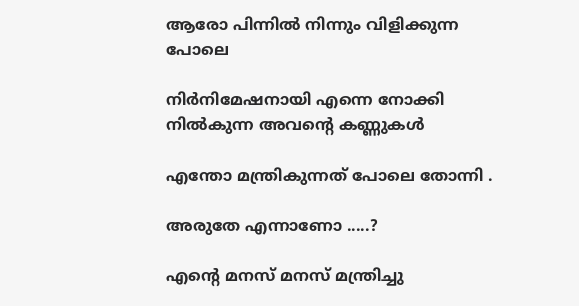ആരോ പിന്നില്‍ നിന്നും വിളിക്കുന്ന പോലെ

നിര്‍നിമേഷനായി എന്നെ നോക്കി നില്‍കുന്ന അവന്‍റെ കണ്ണുകള്‍

എന്തോ മന്ത്രികുന്നത് പോലെ തോന്നി .

അരുതേ എന്നാണോ .....?

എന്റെ മനസ് മനസ് മന്ത്രിച്ചു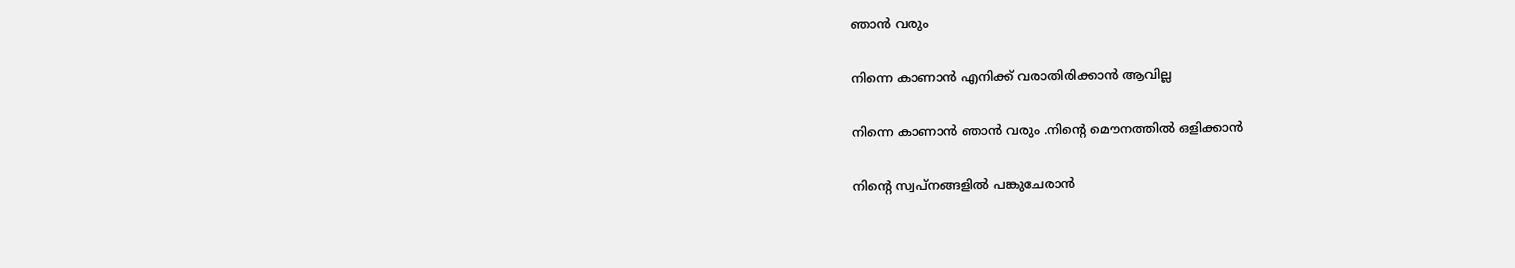ഞാന്‍ വരും

നിന്നെ കാണാന്‍ എനിക്ക് വരാതിരിക്കാന്‍ ആവില്ല

നിന്നെ കാണാന്‍ ഞാന്‍ വരും .നിന്‍റെ മൌനത്തില്‍ ഒളിക്കാന്‍

നിന്‍റെ സ്വപ്നങ്ങളില്‍ പങ്കുചേരാന്‍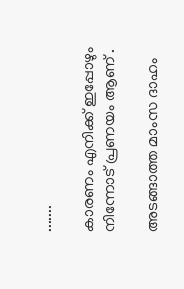.......

കാരണം എനിക്ക് ഇപ്പോഴും നിന്നോട് പ്രണയം ആണ് .

അടങ്ങാത്ത മാംസ ദാഹം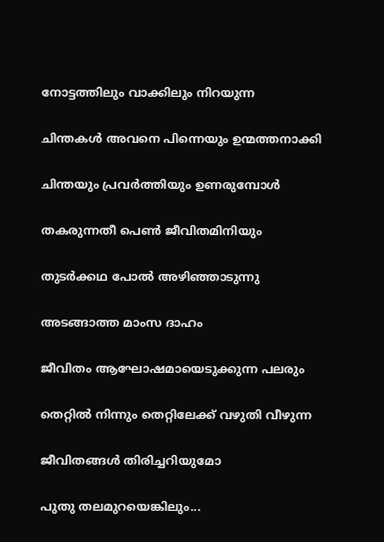നോട്ടത്തിലും വാക്കിലും നിറയുന്ന

ചിന്തകള്‍ അവനെ പിന്നെയും ഉന്മത്തനാക്കി

ചിന്തയും പ്രവര്‍ത്തിയും ഉണരുമ്പോള്‍

തകരുന്നതീ പെണ്‍ ജീവിതമിനിയും

തുടര്‍ക്കഥ പോല്‍ അഴിഞ്ഞാടുന്നു

അടങ്ങാത്ത മാംസ ദാഹം

ജീവിതം ആഘോഷമായെടുക്കുന്ന പലരും

തെറ്റില്‍ നിന്നും തെറ്റിലേക്ക് വഴുതി വീഴുന്ന

ജീവിതങ്ങള്‍ തിരിച്ചറിയുമോ

പുതു തലമുറയെങ്കിലും...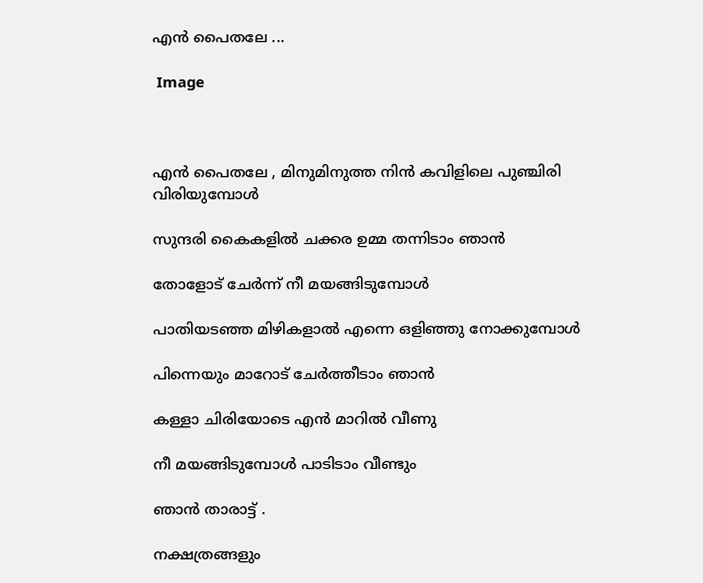എന്‍ പൈതലേ ...

 Image



എന്‍ പൈതലേ , മിനുമിനുത്ത നിന്‍ കവിളിലെ പുഞ്ചിരി വിരിയുമ്പോള്‍

സുന്ദരി കൈകളില്‍ ചക്കര ഉമ്മ തന്നിടാം ഞാന്‍

തോളോട് ചേര്‍ന്ന് നീ മയങ്ങിടുമ്പോള്‍

പാതിയടഞ്ഞ മിഴികളാല്‍ എന്നെ ഒളിഞ്ഞു നോക്കുമ്പോള്‍

പിന്നെയും മാറോട് ചേര്‍ത്തീടാം ഞാന്‍

കള്ളാ ചിരിയോടെ എന്‍ മാറില്‍ വീണു

നീ മയങ്ങിടുമ്പോള്‍ പാടിടാം വീണ്ടും

ഞാന്‍ താരാട്ട് .

നക്ഷത്രങ്ങളും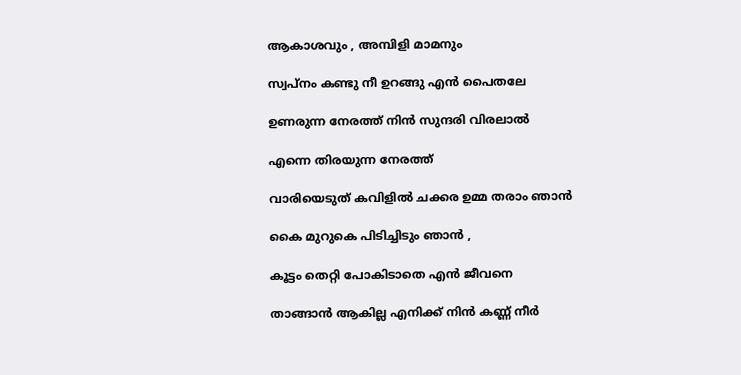ആകാശവും , അമ്പിളി മാമനും

സ്വപ്നം കണ്ടു നീ ഉറങ്ങു എന്‍ പൈതലേ

ഉണരുന്ന നേരത്ത് നിന്‍ സുന്ദരി വിരലാല്‍

എന്നെ തിരയുന്ന നേരത്ത്

വാരിയെടുത് കവിളില്‍ ചക്കര ഉമ്മ തരാം ഞാന്‍

കൈ മുറുകെ പിടിച്ചിടും ഞാന്‍ ,

കൂട്ടം തെറ്റി പോകിടാതെ എന്‍ ജീവനെ

താങ്ങാന്‍ ആകില്ല എനിക്ക് നിന്‍ കണ്ണ് നീര്‍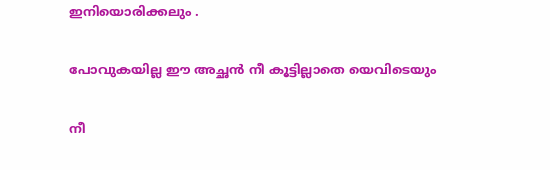ഇനിയൊരിക്കലും .

പോവുകയില്ല ഈ അച്ഛന്‍ നീ കൂട്ടില്ലാതെ യെവിടെയും

നീ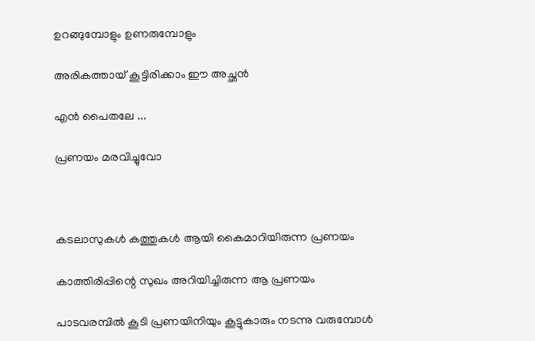ഉറങ്ങുമ്പോളും ഉണരുമ്പോളും

അരികത്തായ് കൂട്ടിരിക്കാം ഈ അച്ഛന്‍

എന്‍ പൈതലേ ...

പ്രണയം മരവിച്ചുവോ



കടലാസുകള്‍ കത്തുകള്‍ ആയി കൈമാറിയിരുന്ന പ്രണയം

കാത്തിരിപ്പിന്റെ സുഖം അറിയിച്ചിരുന്ന ആ പ്രണയം

പാടവരമ്പില്‍ കൂടി പ്രണയിനിയും കൂട്ടുകാരും നടന്നു വരുമ്പോള്‍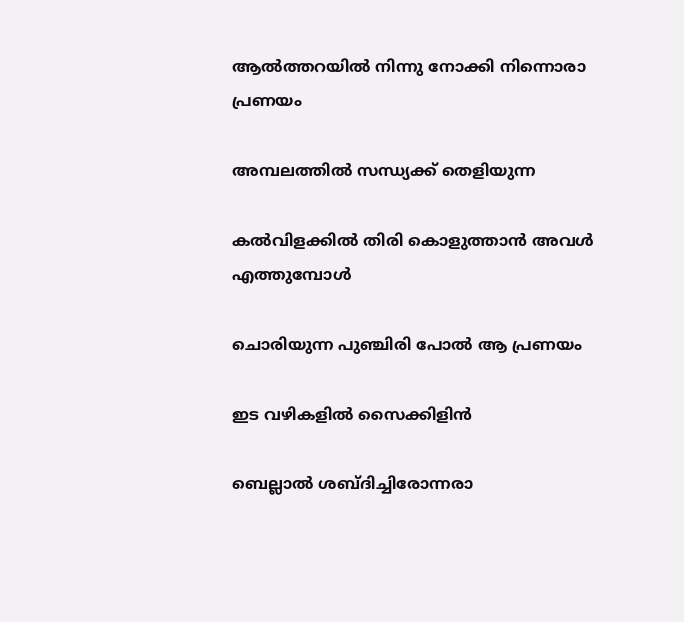ആല്‍ത്തറയില്‍ നിന്നു നോക്കി നിന്നൊരാ പ്രണയം

അമ്പലത്തില്‍ സന്ധ്യക്ക് തെളിയുന്ന

കല്‍വിളക്കില്‍ തിരി കൊളുത്താന്‍ അവള്‍ എത്തുമ്പോള്‍

ചൊരിയുന്ന പുഞ്ചിരി പോല്‍ ആ പ്രണയം

ഇട വഴികളില്‍ സൈക്കിളിന്‍

ബെല്ലാല്‍ ശബ്ദിച്ചിരോന്നരാ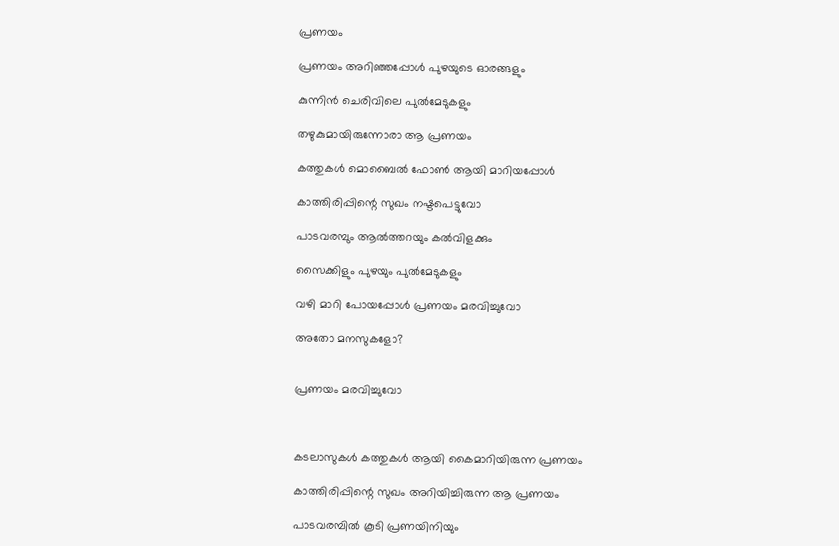പ്രണയം

പ്രണയം അറിഞ്ഞപ്പോള്‍ പുഴയുടെ ഓരങ്ങളും

കുന്നിന്‍ ചെരിവിലെ പുല്‍മേടുകളും

തഴുകുമായിരുന്നോരാ ആ പ്രണയം

കത്തുകള്‍ മൊബൈല്‍ ഫോണ്‍ ആയി മാറിയപ്പോള്‍

കാത്തിരിപ്പിന്റെ സുഖം നഷ്ടപെട്ടുവോ

പാടവരമ്പും ആല്‍ത്തറയും കല്‍വിളക്കും

സൈക്കിളും പുഴയും പുല്‍മേടുകളും

വഴി മാറി പോയപ്പോള്‍ പ്രണയം മരവിച്ചുവോ

അതോ മനസുകളോ?


പ്രണയം മരവിച്ചുവോ



കടലാസുകള്‍ കത്തുകള്‍ ആയി കൈമാറിയിരുന്ന പ്രണയം

കാത്തിരിപ്പിന്റെ സുഖം അറിയിച്ചിരുന്ന ആ പ്രണയം

പാടവരമ്പില്‍ കൂടി പ്രണയിനിയും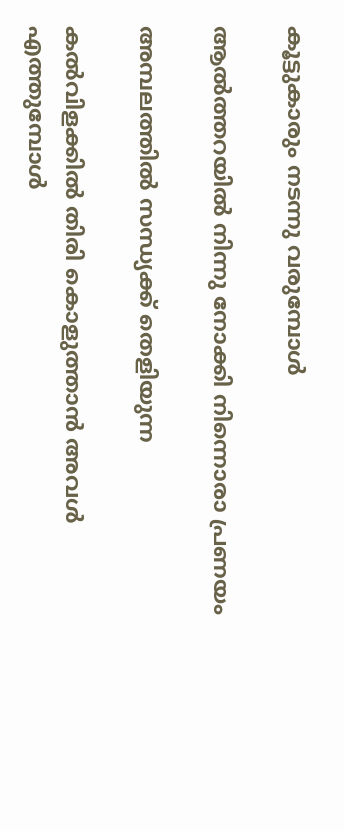കൂട്ടുകാരും നടന്നു വരുമ്പോള്‍

ആല്‍ത്തറയില്‍ നിന്നു നോക്കി നിന്നൊരാ പ്രണയം

അമ്പലത്തില്‍ സന്ധ്യക്ക് തെളിയുന്ന

കല്‍വിളക്കില്‍ തിരി കൊളുത്താന്‍ അവള്‍ എത്തുമ്പോള്‍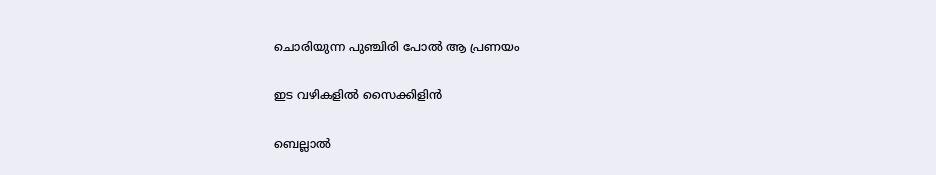ചൊരിയുന്ന പുഞ്ചിരി പോല്‍ ആ പ്രണയം

ഇട വഴികളില്‍ സൈക്കിളിന്‍

ബെല്ലാല്‍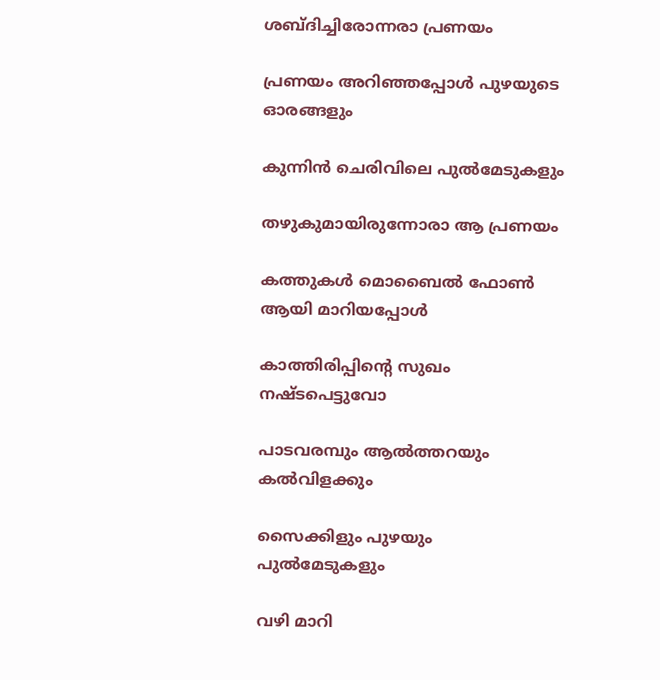ശബ്ദിച്ചിരോന്നരാ പ്രണയം

പ്രണയം അറിഞ്ഞപ്പോള്‍ പുഴയുടെ ഓരങ്ങളും

കുന്നിന്‍ ചെരിവിലെ പുല്‍മേടുകളും

തഴുകുമായിരുന്നോരാ ആ പ്രണയം

കത്തുകള്‍ മൊബൈല്‍ ഫോണ്‍ ആയി മാറിയപ്പോള്‍

കാത്തിരിപ്പിന്റെ സുഖം നഷ്ടപെട്ടുവോ

പാടവരമ്പും ആല്‍ത്തറയും കല്‍വിളക്കും

സൈക്കിളും പുഴയും പുല്‍മേടുകളും

വഴി മാറി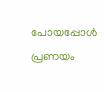പോയപ്പോള്‍ പ്രണയം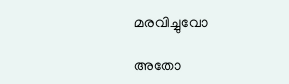മരവിച്ചുവോ

അതോ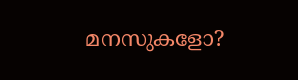മനസുകളോ?